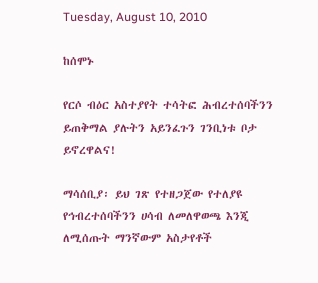Tuesday, August 10, 2010

ከሰሞኑ

የርሶ ብዕር አስተያየት ተሳትፎ ሕብረተሰባችንን ይጠቅማል ያሉትን አይንፈጉን ገንቢነቱ ቦታ ይኖረዋልና!

ማሳሰቢያ፡ ይህ ገጽ የተዘጋጀው የተለያዩ የኅብረተሰባችንን ሀሳብ ለመለዋወጫ እንጂ ለሚሰጡት ማንኛውም አስታየቶች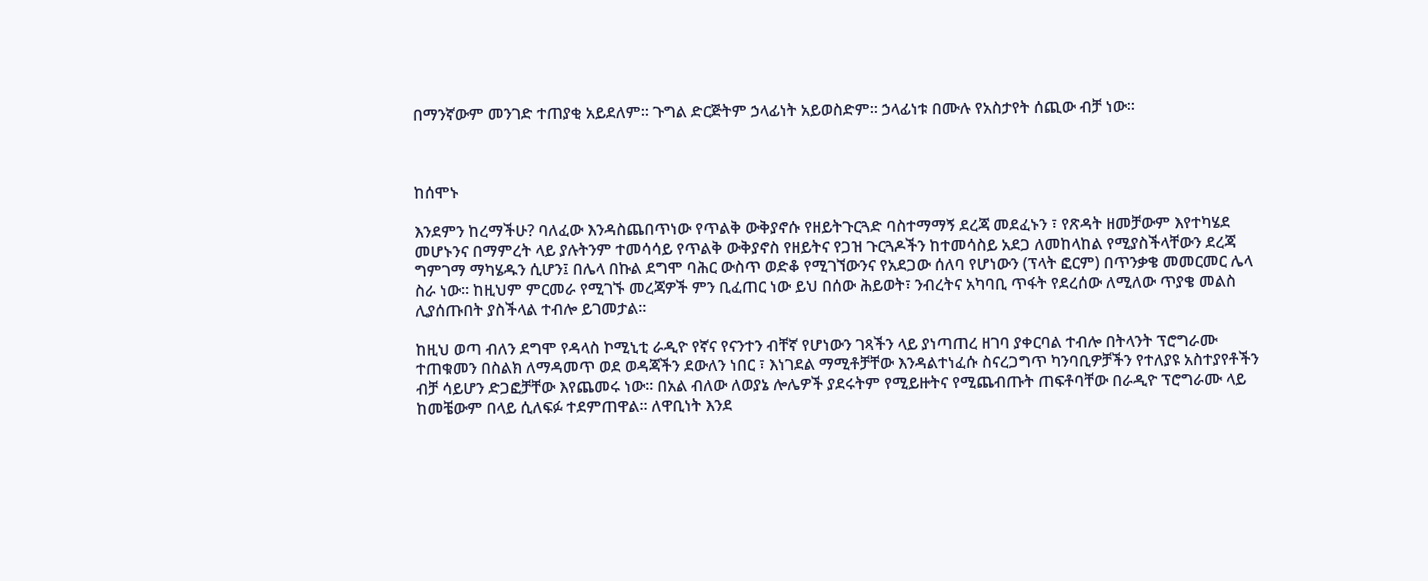በማንኛውም መንገድ ተጠያቂ አይደለም። ጉግል ድርጅትም ኃላፊነት አይወስድም። ኃላፊነቱ በሙሉ የአስታየት ሰጪው ብቻ ነው።



ከሰሞኑ

እንደምን ከረማችሁ? ባለፈው እንዳስጨበጥነው የጥልቅ ውቅያኖሱ የዘይትጉርጓድ ባስተማማኝ ደረጃ መደፈኑን ፣ የጽዳት ዘመቻውም እየተካሄደ መሆኑንና በማምረት ላይ ያሉትንም ተመሳሳይ የጥልቅ ውቅያኖስ የዘይትና የጋዝ ጉርጓዶችን ከተመሳስይ አደጋ ለመከላከል የሚያስችላቸውን ደረጃ ግምገማ ማካሄዱን ሲሆን፤ በሌላ በኩል ደግሞ ባሕር ውስጥ ወድቆ የሚገኘውንና የአደጋው ሰለባ የሆነውን (ፕላት ፎርም) በጥንቃቄ መመርመር ሌላ ስራ ነው። ከዚህም ምርመራ የሚገኙ መረጃዎች ምን ቢፈጠር ነው ይህ በሰው ሕይወት፣ ንብረትና አካባቢ ጥፋት የደረሰው ለሚለው ጥያቄ መልስ ሊያሰጡበት ያስችላል ተብሎ ይገመታል።

ከዚህ ወጣ ብለን ደግሞ የዳላስ ኮሚኒቲ ራዲዮ የኛና የናንተን ብቸኛ የሆነውን ገጻችን ላይ ያነጣጠረ ዘገባ ያቀርባል ተብሎ በትላንት ፕሮግራሙ ተጠቁመን በስልክ ለማዳመጥ ወደ ወዳጃችን ደውለን ነበር ፣ እነገደል ማሚቶቻቸው እንዳልተነፈሱ ስናረጋግጥ ካንባቢዎቻችን የተለያዩ አስተያየቶችን ብቻ ሳይሆን ድጋፎቻቸው እየጨመሩ ነው። በአል ብለው ለወያኔ ሎሌዎች ያደሩትም የሚይዙትና የሚጨብጡት ጠፍቶባቸው በራዲዮ ፕሮግራሙ ላይ ከመቼውም በላይ ሲለፍፉ ተደምጠዋል። ለዋቢነት እንደ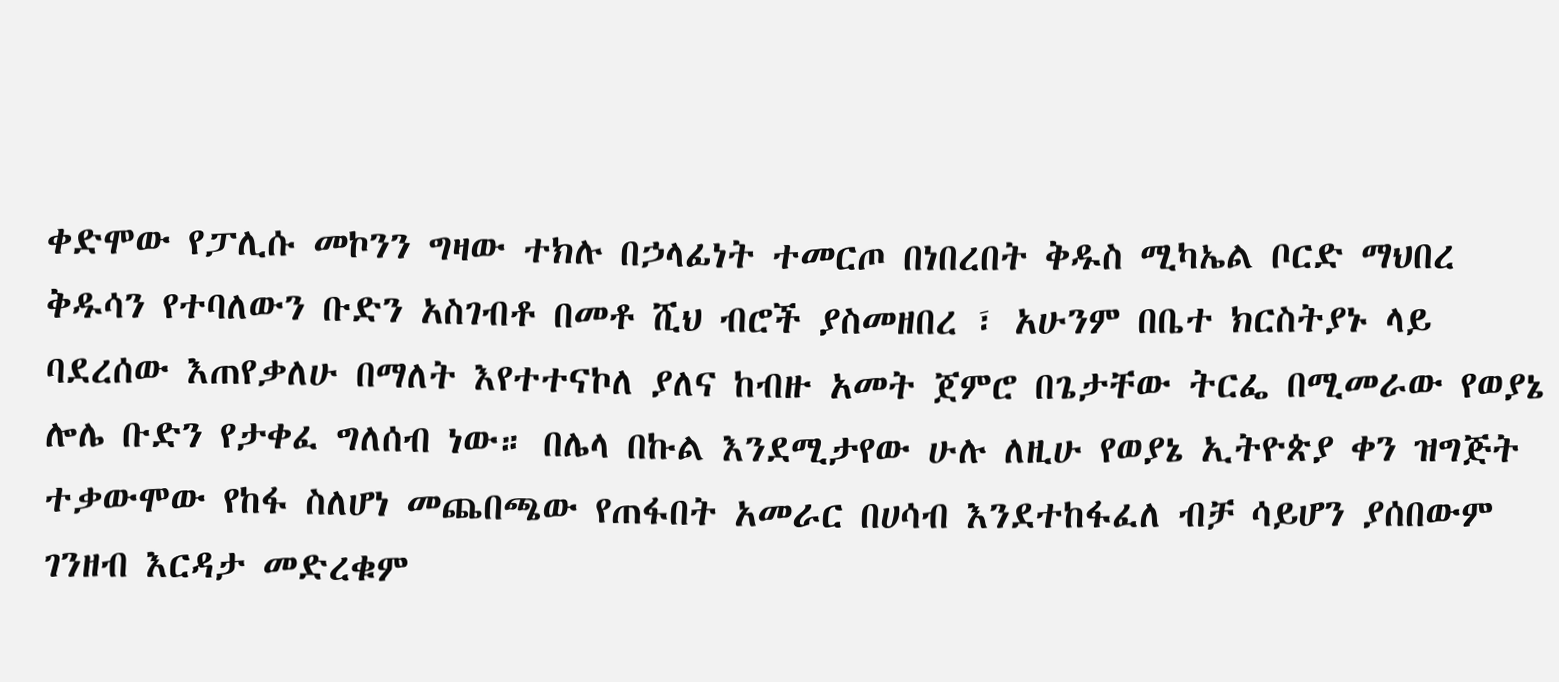ቀድሞው የፓሊሱ መኮንን ግዛው ተክሉ በኃላፊነት ተመርጦ በነበረበት ቅዱስ ሚካኤል ቦርድ ማህበረ ቅዱሳን የተባለውን ቡድን አስገብቶ በመቶ ሺህ ብሮች ያስመዘበረ ፣ አሁንም በቤተ ክርስትያኑ ላይ ባደረሰው እጠየቃለሁ በማለት እየተተናኮለ ያለና ከብዙ አመት ጀምሮ በጌታቸው ትርፌ በሚመራው የወያኔ ሎሌ ቡድን የታቀፈ ግለሰብ ነው። በሌላ በኩል እንደሚታየው ሁሉ ለዚሁ የወያኔ ኢትዮጵያ ቀን ዝግጅት ተቃውሞው የከፋ ስለሆነ መጨበጫው የጠፋበት አመራር በሀሳብ እንደተከፋፈለ ብቻ ሳይሆን ያሰበውም ገንዘብ እርዳታ መድረቁም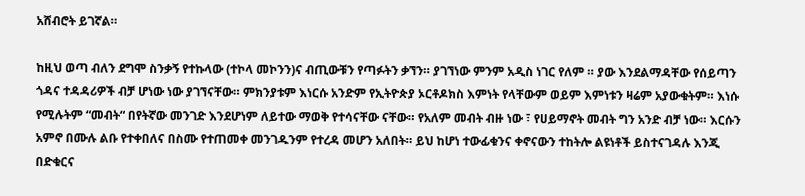አሸብሮት ይገኛል።

ከዚህ ወጣ ብለን ደግሞ ስንቃኝ የተኩላው (ተኮላ መኮንን)ና ብጢውቹን የጣፉትን ቃኘን። ያገኘነው ምንም አዲስ ነገር የለም ። ያው እንደልማዳቸው የሰይጣን ጎዳና ተዳዳሪዎች ብቻ ሆነው ነው ያገኘናቸው። ምክንያቱም እነርሱ አንድም የኢትዮጵያ ኦርቶዶክስ እምነት የላቸውም ወይም እምነቱን ዛሬም አያውቁትም። እነሱ የሚሉትም “መብት“ በየትኛው መንገድ እንደሆነም ለይተው ማወቅ የተሳናቸው ናቸው። የአለም መብት ብዙ ነው ፣ የሀይማኖት መብት ግን አንድ ብቻ ነው። እርሱን አምኖ በሙሉ ልቡ የተቀበለና በስሙ የተጠመቀ መንገዱንም የተረዳ መሆን አለበት። ይህ ከሆነ ተውፊቁንና ቀኖናውን ተከትሎ ልዩነቶች ይስተናገዳሉ እንጂ በድቁርና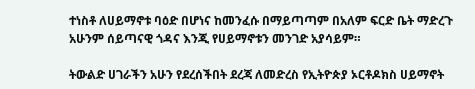ተነስቶ ለሀይማኖቱ ባዕድ በሆነና ከመንፈሱ በማይጣጣም በአለም ፍርድ ቤት ማድረጉ አሁንም ሰይጣናዊ ጎዳና እንጂ የሀይማኖቱን መንገድ አያሳይም።

ትውልድ ሀገራችን አሁን የደረሰችበት ደረጃ ለመድረስ የኢትዮጵያ ኦርቶዶክስ ሀይማኖት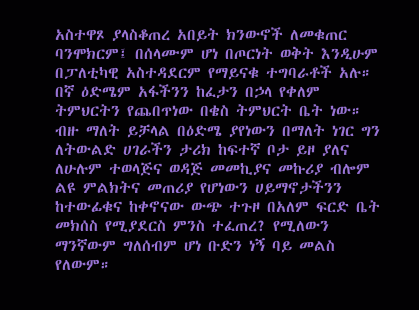አስተዋጾ ያላስቆጠረ አበይት ክንውኖች ለመቁጠር ባንሞክርም፤ በሰላሙም ሆነ በጦርነት ወቅት እንዲሁም በፓለቲካዊ አስተዳደርም የማይናቁ ተግባራቶች አሉ። በኛ ዕድሜም አፋችንን ከፈታን በኃላ የቀለም ትምህርትን የጨበጥነው በቄስ ትምህርት ቤት ነው። ብዙ ማለት ይቻላል በዕድሜ ያየነውን በማለት ነገር ግን ለትውልድ ሀገራችን ታሪክ ከፍተኛ ቦታ ይዞ ያለና ለሁሉም ተወላጅና ወዳጅ መመኪያና መኩሪያ ብሎም ልዩ ምልክትና መጠሪያ የሆነውን ሀይማኖታችንን ከተውፊቁና ከቀኖናው ውጭ ተጉዞ በአለም ፍርድ ቤት መክሰስ የሚያደርስ ምንስ ተፈጠረ? የሚለውን ማንኛውም ግለሰብም ሆነ ቡድን ነኝ ባይ መልስ የለውም።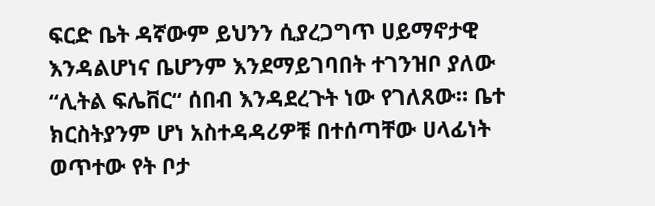ፍርድ ቤት ዳኛውም ይህንን ሲያረጋግጥ ሀይማኖታዊ እንዳልሆነና ቤሆንም እንደማይገባበት ተገንዝቦ ያለው “ሊትል ፍሌቨር“ ሰበብ እንዳደረጉት ነው የገለጸው። ቤተ ክርስትያንም ሆነ አስተዳዳሪዎቹ በተሰጣቸው ሀላፊነት ወጥተው የት ቦታ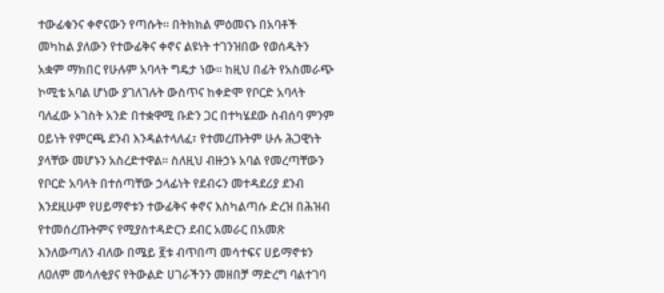ተውፊቁንና ቀኖናውን የጣሱት። በትክክል ምዕመናኑ በአባቶች መካከል ያለውን የተውፊቅና ቀኖና ልዩነት ተገንዝበው የወሰዱትን አቋም ማክበር የሁሉም አባላት ግዴታ ነው። ከዚህ በፊት የአስመራጭ ኮሚቴ አባል ሆነው ያገለገሉት ውስጥና ከቀድሞ የቦርድ አባላት ባለፈው ኦገስት አንድ በተቋዋሚ ቡድን ጋር በተካሄደው ስብሰባ ምንም ዐይነት የምርጫ ደንብ እንዳልተላለፈ፣ የተመረጡትም ሁሉ ሕጋዊነት ያላቸው መሆኑን አስረድተዋል። ስለዚህ ብዙኃኑ አባል የመረጣቸውን የቦርድ አባላት በተሰጣቸው ኃላፊነት የደብሩን መተዳደሪያ ደንብ እንደዚሁም የሀይማኖቱን ተውፊቅና ቀኖና እስካልጣሱ ድረዝ በሕዝብ የተመሰረጡትምና የሚያስተዳድርን ደብር አመራር በአመጽ እንለውጣለን ብለው በሜይ ፪ቱ ብጥበጣ መሳተፍና ሀይማኖቱን ለዐለም መሳለቂያና የትውልድ ሀገራችንን መዘበቻ ማድረግ ባልተገባ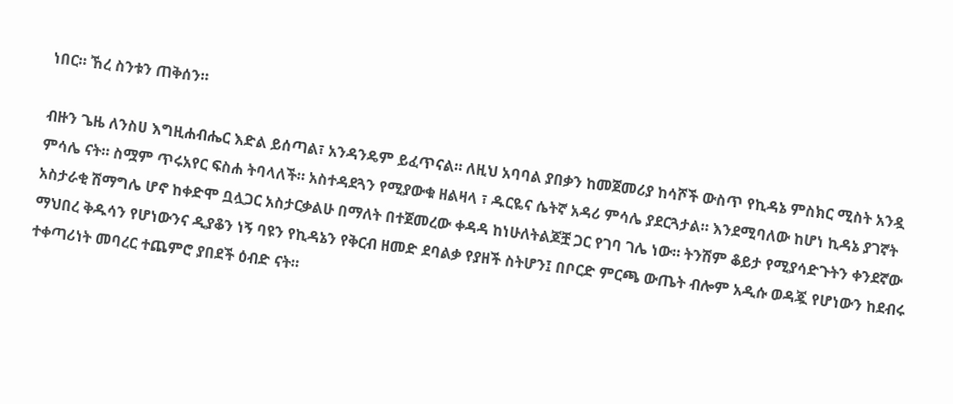ነበር። ኸረ ስንቱን ጠቅሰን።

ብዙን ጌዜ ለንስሀ እግዚሐብሔር እድል ይሰጣል፣ አንዳንዴም ይፈጥናል። ለዚህ አባባል ያበቃን ከመጀመሪያ ከሳሾች ውስጥ የኪዳኔ ምስክር ሚስት አንዷ ምሳሌ ናት። ስሟም ጥሩአየር ፍስሐ ትባላለች። አስተዳደጓን የሚያውቁ ዘልዛላ ፣ ዱርዬና ሴትኛ አዳሪ ምሳሌ ያደርጓታል። እንደሚባለው ከሆነ ኪዳኔ ያገኛት አስታራቂ ሽማግሌ ሆኖ ከቀድሞ ቧሏጋር አስታርቃልሁ በማለት በተጀመረው ቀዳዳ ከነሁለትልጆቿ ጋር የገባ ገሌ ነው። ትንሽም ቆይታ የሚያሳድጉትን ቀንደኛው ማህበረ ቅዱሳን የሆነውንና ዲያቆን ነኝ ባዩን የኪዳኔን የቅርብ ዘመድ ደባልቃ የያዘች ስትሆን፤ በቦርድ ምርጫ ውጤት ብሎም አዲሱ ወዳጇ የሆነውን ከደብሩ ተቀጣሪነት መባረር ተጨምሮ ያበደች ዕብድ ናት።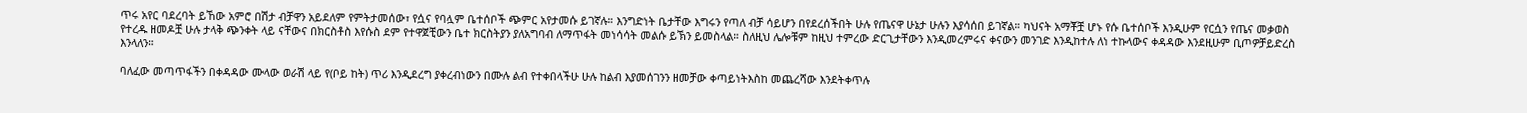ጥሩ አየር ባደረባት ይኸው አምሮ በሽታ ብቻዋን አይደለም የምትታመሰው፣ የሷና የባሏም ቤተሰቦች ጭምር አየታመሱ ይገኛሉ። እንግድነት ቤታቸው እግሩን የጣለ ብቻ ሳይሆን በየደረሰችበት ሁሉ የጤናዋ ሁኔታ ሁሉን እያሳሰበ ይገኛል። ካህናት አማቾቿ ሆኑ የሱ ቤተሰቦች እንዲሁም የርሷን የጤና መቃወስ የተረዱ ዘመዶቿ ሁሉ ታላቅ ጭንቀት ላይ ናቸውና በክርስቶስ እየሱስ ደም የተዋጀቺውን ቤተ ክርስትያን ያለአግባብ ለማጥፋት መነሳሳት መልሱ ይኽን ይመስላል። ስለዚህ ሌሎቹም ከዚህ ተምረው ድርጊታቸውን እንዲመረምሩና ቀናውን መንገድ እንዲከተሉ ለነ ተኩላውና ቀዳዳው እንደዚሁም ቢጦዎቻይድረስ እንላለን።

ባለፈው መጣጥፋችን በቀዳዳው ሙላው ወራሽ ላይ የ(ቦይ ከት) ጥሪ እንዲደረግ ያቀረብነውን በሙሉ ልብ የተቀበላችሁ ሁሉ ከልብ እያመሰገንን ዘመቻው ቀጣይነትእስከ መጨረሻው እንደትቀጥሉ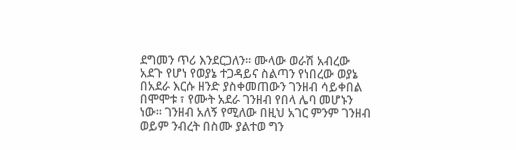ደግመን ጥሪ እንደርጋለን። ሙላው ወራሽ አብረው አደጉ የሆነ የወያኔ ተጋዳይና ስልጣን የነበረው ወያኔ በአደራ እርሱ ዘንድ ያስቀመጠውን ገንዘብ ሳይቀበል በሞሞቱ ፣ የሙት አደራ ገንዘብ የበላ ሌባ መሆኑን ነው። ገንዘብ አለኝ የሚለው በዚህ አገር ምንም ገንዘብ ወይም ንብረት በስሙ ያልተወ ግን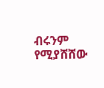ብሩንም የሚያሸሸው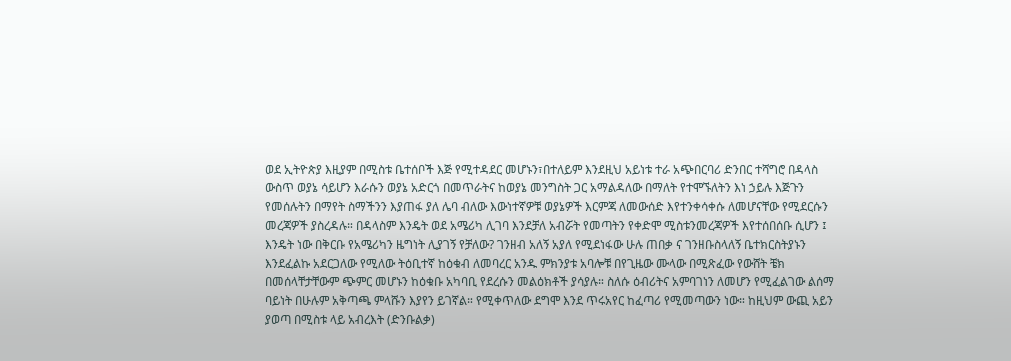ወደ ኢትዮጵያ እዚያም በሚስቱ ቤተሰቦች እጅ የሚተዳደር መሆኑን፣በተለይም እንደዚህ አይነቱ ተራ አጭበርባሪ ድንበር ተሻግሮ በዳላስ ውስጥ ወያኔ ሳይሆን እራሱን ወያኔ አድርጎ በመጥራትና ከወያኔ መንግስት ጋር አማልዳለው በማለት የተሞኙለትን እነ ኃይሉ እጅጉን የመሰሉትን በማየት ስማችንን እያጠፋ ያለ ሌባ ብለው እውነተኛዎቹ ወያኔዎች እርምጃ ለመውሰድ እየተንቀሳቀሱ ለመሆናቸው የሚደርሱን መረጃዎች ያስረዳሉ። በዳላስም እንዴት ወደ አሜሪካ ሊገባ እንደቻለ አብሯት የመጣትን የቀድሞ ሚስቱንመረጃዎች እየተሰበሰቡ ሲሆን ፤ እንዴት ነው በቅርቡ የአሜሪካን ዜግነት ሊያገኝ የቻለው? ገንዘብ አለኝ አያለ የሚደነፋው ሁሉ ጠበቃ ና ገንዘቡስላለኝ ቤተክርስትያኑን እንደፈልኩ አደርጋለው የሚለው ትዕቢተኛ ከዕቁብ ለመባረር አንዱ ምክንያቱ አባሎቹ በየጊዜው ሙላው በሚጽፈው የውሸት ቼክ በመሰላቸታቸውም ጭምር መሆኑን ከዕቁቡ አካባቢ የደረሱን መልዕክቶች ያሳያሉ። ስለሱ ዕብሪትና አምባገነን ለመሆን የሚፈልገው ልሰማ ባይነት በሁሉም አቅጣጫ ምላሹን እያየን ይገኛል። የሚቀጥለው ደግሞ እንደ ጥሩአየር ከፈጣሪ የሚመጣውን ነው። ከዚህም ውጪ አይን ያወጣ በሚስቱ ላይ አብረእት (ድንቡልቃ)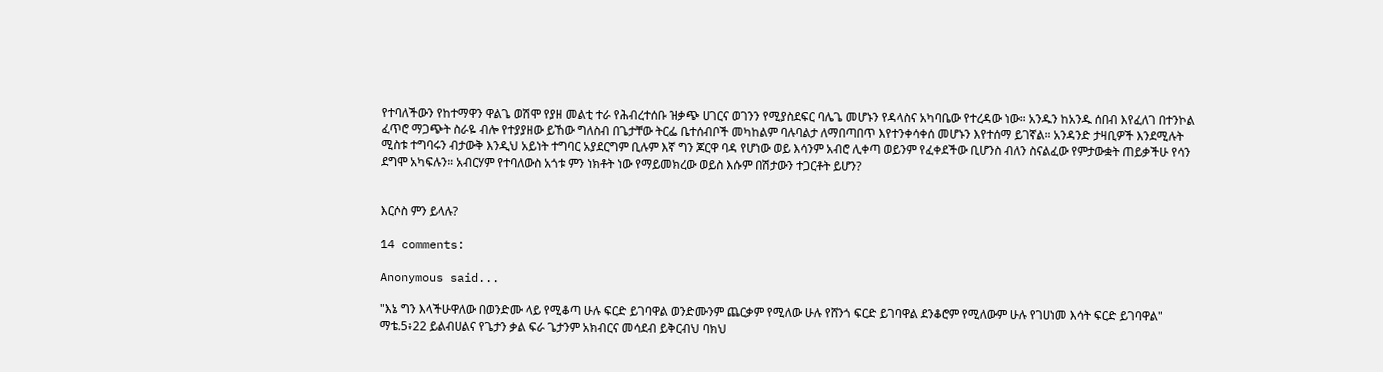የተባለችውን የከተማዋን ዋልጌ ወሽሞ የያዘ መልቲ ተራ የሕብረተሰቡ ዝቃጭ ሀገርና ወገንን የሚያስደፍር ባሌጌ መሆኑን የዳላስና አካባቤው የተረዳው ነው። አንዱን ከአንዱ ሰበብ እየፈለገ በተንኮል ፈጥሮ ማጋጭት ስራዬ ብሎ የተያያዘው ይኸው ግለስብ በጌታቸው ትርፌ ቤተሰብቦች መካከልም ባሉባልታ ለማበጣበጥ እየተንቀሳቀሰ መሆኑን እየተሰማ ይገኛል። አንዳንድ ታዛቢዎች እንደሚሉት ሚስቱ ተግባሩን ብታውቅ እንዲህ አይነት ተግባር አያደርግም ቢሉም እኛ ግን ጆርዋ ባዳ የሆነው ወይ እሳንም አብሮ ሊቀጣ ወይንም የፈቀደችው ቢሆንስ ብለን ስናልፈው የምታውቋት ጠይቃችሁ የሳን ደግሞ አካፍሉን። አብርሃም የተባለውስ አጎቱ ምን ነክቶት ነው የማይመክረው ወይስ እሱም በሽታውን ተጋርቶት ይሆን?


እርሶስ ምን ይላሉ?

14 comments:

Anonymous said...

"እኔ ግን እላችሁዋለው በወንድሙ ላይ የሚቆጣ ሁሉ ፍርድ ይገባዋል ወንድሙንም ጨርቃም የሚለው ሁሉ የሸንጎ ፍርድ ይገባዋል ደንቆሮም የሚለውም ሁሉ የገሀነመ እሳት ፍርድ ይገባዋል" ማቴ.5፥22 ይልብሀልና የጌታን ቃል ፍራ ጌታንም አክብርና መሳደብ ይቅርብህ ባክህ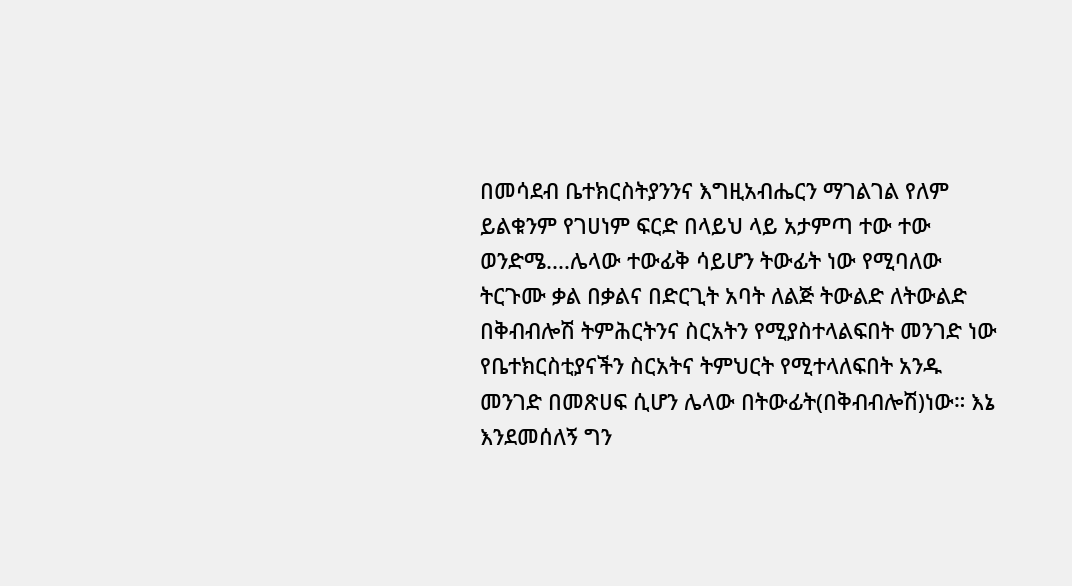በመሳደብ ቤተክርስትያንንና እግዚአብሔርን ማገልገል የለም ይልቁንም የገሀነም ፍርድ በላይህ ላይ አታምጣ ተው ተው ወንድሜ....ሌላው ተውፊቅ ሳይሆን ትውፊት ነው የሚባለው ትርጉሙ ቃል በቃልና በድርጊት አባት ለልጅ ትውልድ ለትውልድ በቅብብሎሽ ትምሕርትንና ስርአትን የሚያስተላልፍበት መንገድ ነው የቤተክርስቲያናችን ስርአትና ትምህርት የሚተላለፍበት አንዱ መንገድ በመጽሀፍ ሲሆን ሌላው በትውፊት(በቅብብሎሽ)ነው። እኔ እንደመሰለኝ ግን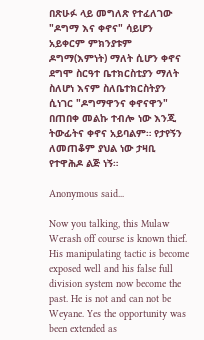በጽሁፉ ላይ መግለጽ የተፈለገው "ዶግማ እና ቀኖና" ሳይሆን አይቀርም ምክንያቱም ዶግማ(እምነት) ማለት ሲሆን ቀኖና ደግሞ ስርዓተ ቤተክርስቲያን ማለት ስለሆነ እናም ስለቤተክርስትያን ሲነገር "ዶግማዋንና ቀኖናዋን" በጠበቀ መልኩ ተብሎ ነው እንጂ ትውፊትና ቀኖና አይባልም። የታየኝን ለመጠቆም ያህል ነው ታዛቢ የተዋሕዶ ልጅ ነኝ።

Anonymous said...

Now you talking, this Mulaw Werash off course is known thief. His manipulating tactic is become exposed well and his false full division system now become the past. He is not and can not be Weyane. Yes the opportunity was been extended as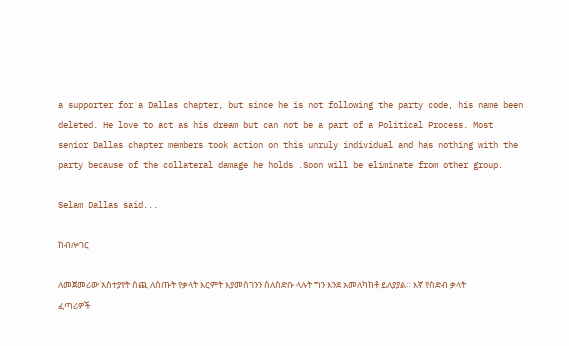a supporter for a Dallas chapter, but since he is not following the party code, his name been deleted. He love to act as his dream but can not be a part of a Political Process. Most senior Dallas chapter members took action on this unruly individual and has nothing with the party because of the collateral damage he holds .Soon will be eliminate from other group.

Selam Dallas said...

ከብሎገር

ለመጀመሪው አስተያየት ሰጪ ለሰጡት የቃላት እርምት እያመሰገንን ስለስድቡ ላሉት ግን እንደ አመለካከቶ ይለያያል። እኛ የስድብ ቃላት ፈጣሪዎች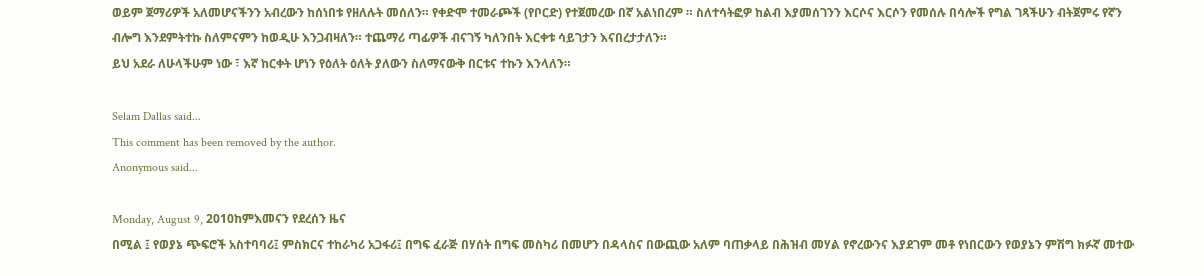ወይም ጀማሪዎች አለመሆናችንን አብረውን ከሰነበቱ የዘለሉት መሰለን። የቀድሞ ተመራጮች (የቦርድ) የተጀመረው በኛ አልነበረም ። ስለተሳትፎዎ ከልብ እያመሰገንን እርሶና እርሶን የመሰሉ በሳሎች የግል ገጻችሁን ብትጀምሩ የኛን ብሎግ እንደምትተኩ ስለምናምን ከወዲሁ እንጋብዛለን። ተጨማሪ ጣፊዎች ብናገኝ ካለንበት እርቀቱ ሳይገታን እናበረታታለን።
ይህ አደራ ለሁላችሁም ነው ፣ እኛ ከርቀት ሆነን የዕለት ዕለት ያለውን ስለማናውቅ በርቱና ተኩን እንላለን።

Selam Dallas said...
This comment has been removed by the author.
Anonymous said...

Monday, August 9, 2010ከምእመናን የደረሰን ዜና
በሚል ፤ የወያኔ ጭፍሮች አስተባባሪ፤ ምስክርና ተከራካሪ አጋፋሪ፤ በግፍ ፈራጅ በሃሰት በግፍ መስካሪ በመሆን በዳላስና በውጪው አለም ባጠቃላይ በሕዝብ መሃል የኖረውንና እያደገም መቶ የነበርውን የወያኔን ምሽግ ክፉኛ መተው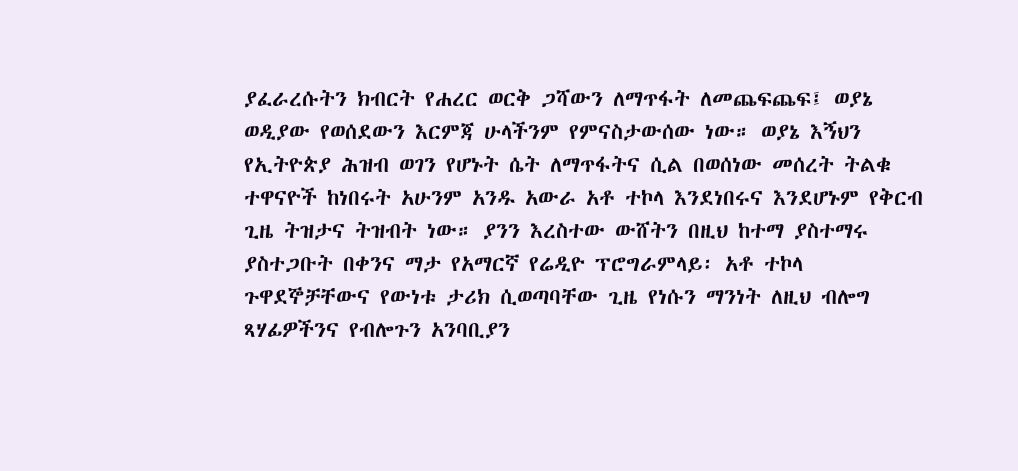ያፈራረሱትን ክብርት የሐረር ወርቅ ጋሻውን ለማጥፋት ለመጨፍጨፍ፤ ወያኔ ወዲያው የወሰደውን እርምጃ ሁላችንም የምናስታውሰው ነው። ወያኔ እኝህን የኢትዮጵያ ሕዝብ ወገን የሆኑት ሴት ለማጥፋትና ሲል በወሰነው መሰረት ትልቁ ተዋናዮች ከነበሩት አሁንም አንዱ አውራ አቶ ተኮላ እንደነበሩና እንደሆኑም የቅርብ ጊዜ ትዝታና ትዝብት ነው። ያንን እረስተው ውሸትን በዚህ ከተማ ያስተማሩ ያስተጋቡት በቀንና ማታ የአማርኛ የሬዲዮ ፕሮግራምላይ፡ አቶ ተኮላ ጉዋደኞቻቸውና የውነቱ ታሪክ ሲወጣባቸው ጊዜ የነሱን ማንነት ለዚህ ብሎግ ጻሃፊዎችንና የብሎጉን አንባቢያን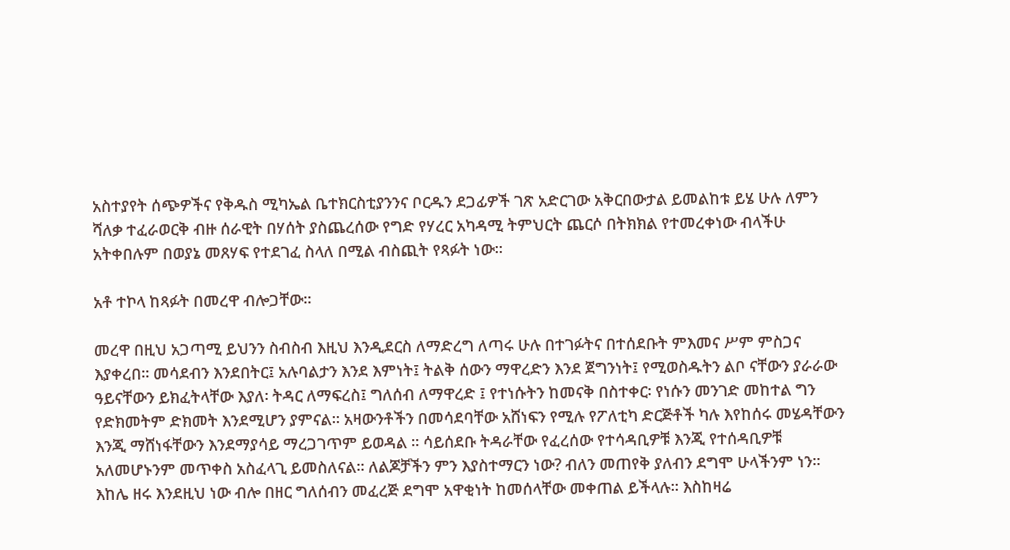አስተያየት ሰጭዎችና የቅዱስ ሚካኤል ቤተክርስቲያንንና ቦርዱን ደጋፊዎች ገጽ አድርገው አቅርበውታል ይመልከቱ ይሄ ሁሉ ለምን ሻለቃ ተፈራወርቅ ብዙ ሰራዊት በሃሰት ያስጨረሰው የግድ የሃረር አካዳሚ ትምህርት ጨርሶ በትክክል የተመረቀነው ብላችሁ አትቀበሉም በወያኔ መጸሃፍ የተደገፈ ስላለ በሚል ብስጪት የጻፉት ነው።

አቶ ተኮላ ከጻፉት በመረዋ ብሎጋቸው።

መረዋ በዚህ አጋጣሚ ይህንን ስብስብ እዚህ እንዲደርስ ለማድረግ ለጣሩ ሁሉ በተገፉትና በተሰደቡት ምእመና ሥም ምስጋና እያቀረበ። መሳደብን እንደበትር፤ አሉባልታን እንደ እምነት፤ ትልቅ ሰውን ማዋረድን እንደ ጀግንነት፤ የሚወስዱትን ልቦ ናቸውን ያራራው ዓይናቸውን ይክፈትላቸው እያለ፡ ትዳር ለማፍረስ፤ ግለሰብ ለማዋረድ ፤ የተነሱትን ከመናቅ በስተቀር፡ የነሱን መንገድ መከተል ግን የድክመትም ድክመት እንደሚሆን ያምናል። አዛውንቶችን በመሳደባቸው አሸነፍን የሚሉ የፖለቲካ ድርጅቶች ካሉ እየከሰሩ መሄዳቸውን እንጂ ማሸነፋቸውን እንደማያሳይ ማረጋገጥም ይወዳል ። ሳይሰደቡ ትዳራቸው የፈረሰው የተሳዳቢዎቹ እንጂ የተሰዳቢዎቹ አለመሆኑንም መጥቀስ አስፈላጊ ይመስለናል። ለልጆቻችን ምን እያስተማርን ነው? ብለን መጠየቅ ያለብን ደግሞ ሁላችንም ነን። እከሌ ዘሩ እንደዚህ ነው ብሎ በዘር ግለሰብን መፈረጅ ደግሞ አዋቂነት ከመሰላቸው መቀጠል ይችላሉ። እስከዛሬ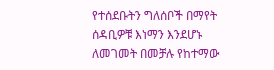የተሰደቡትን ግለሰቦች በማየት ሰዳቢዎቹ እነማን እንደሆኑ ለመገመት በመቻሉ የከተማው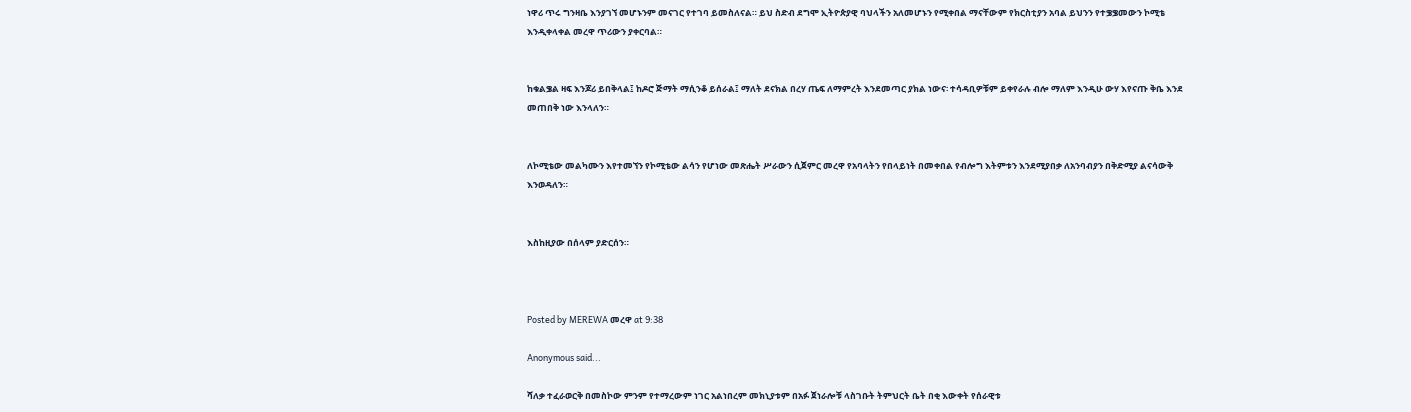ነዋሪ ጥሩ ግንዛቤ እንያገኘ መሆኑንም መናገር የተገባ ይመስለናል። ይህ ስድብ ደግሞ ኢትዮጵያዊ ባህላችን አለመሆኑን የሚቀበል ማናቸውም የክርስቲያን አባል ይህንን የተቌቌመውን ኮሚቴ እንዲቀላቀል መረዋ ጥሪውን ያቀርባል።


ከቁልቌል ዛፍ እንጆሪ ይበቅላል፤ ከዶሮ ጅማት ማሲንቆ ይሰራል፤ ማለት ደናክል በረሃ ጤፍ ለማምረት እንደመጣር ያክል ነውና፡ ተሳዳቢዎቹም ይቀየራሉ ብሎ ማለም እንዲሁ ውሃ እየናጡ ቅቤ እንደ መጠበቅ ነው እንላለን።


ለኮሚቴው መልካሙን እየተመኘን የኮሚቴው ልሳን የሆነው መጽሔት ሥራውን ሲጀምር መረዋ የአባላትን የበላይነት በመቀበል የብሎግ እትምቱን እንደሚያበቃ ለአንባብያን በቅድሚያ ልናሳውቅ እንወዳለን።


እስከዚያው በሰላም ያድርሰን።



Posted by MEREWA መረዋ at 9:38

Anonymous said...

ሻለቃ ተፈራወርቅ በመስኮው ምንም የተማረውም ነገር አልነበረም መክኒያቱም በአፉ ጀነራሎቹ ላስገቡት ትምህርት ቤት በቂ እውቀት የሰራዊቱ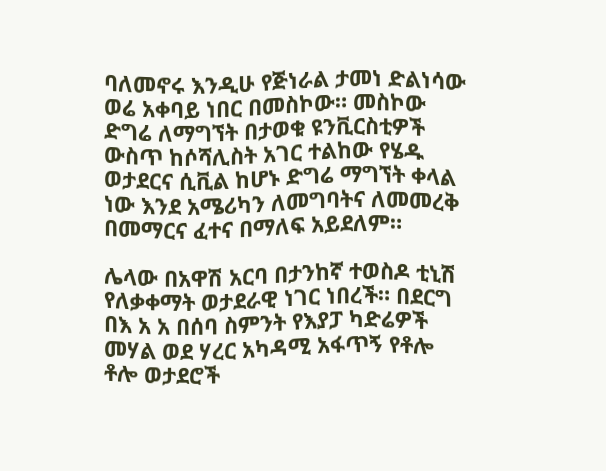ባለመኖሩ እንዲሁ የጅነራል ታመነ ድልነሳው ወሬ አቀባይ ነበር በመስኮው። መስኮው ድግሬ ለማግኘት በታወቁ ዩንቪርስቲዎች ውስጥ ከሶሻሊስት አገር ተልከው የሄዱ ወታደርና ሲቪል ከሆኑ ድግሬ ማግኘት ቀላል ነው እንደ አሜሪካን ለመግባትና ለመመረቅ በመማርና ፈተና በማለፍ አይደለም።

ሌላው በአዋሽ አርባ በታንከኛ ተወስዶ ቲኒሽ የለቃቀማት ወታደራዊ ነገር ነበረች። በደርግ በእ አ አ በሰባ ስምንት የእያፓ ካድሬዎች መሃል ወደ ሃረር አካዳሚ አፋጥኝ የቶሎ ቶሎ ወታደሮች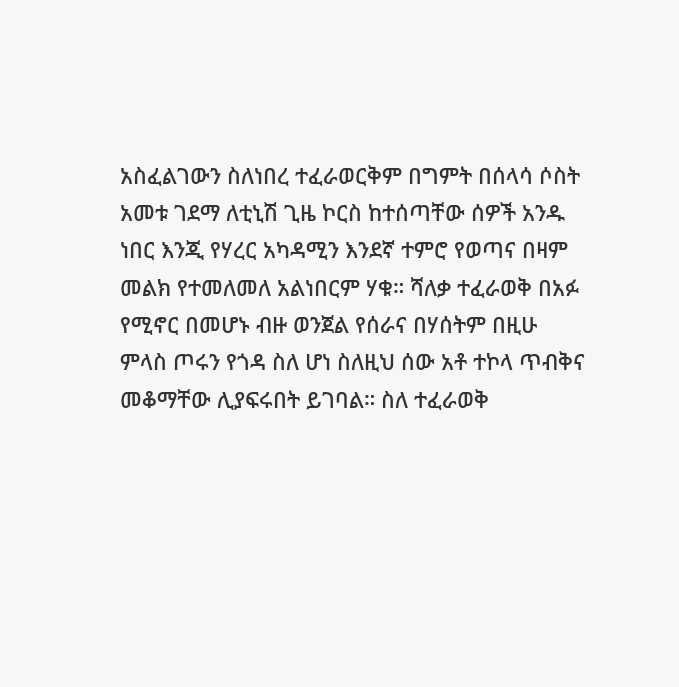አስፈልገውን ስለነበረ ተፈራወርቅም በግምት በሰላሳ ሶስት አመቱ ገደማ ለቲኒሽ ጊዜ ኮርስ ከተሰጣቸው ሰዎች አንዱ ነበር እንጂ የሃረር አካዳሚን እንደኛ ተምሮ የወጣና በዛም መልክ የተመለመለ አልነበርም ሃቁ። ሻለቃ ተፈራወቅ በአፉ የሚኖር በመሆኑ ብዙ ወንጀል የሰራና በሃሰትም በዚሁ ምላስ ጦሩን የጎዳ ስለ ሆነ ስለዚህ ሰው አቶ ተኮላ ጥብቅና መቆማቸው ሊያፍሩበት ይገባል። ስለ ተፈራወቅ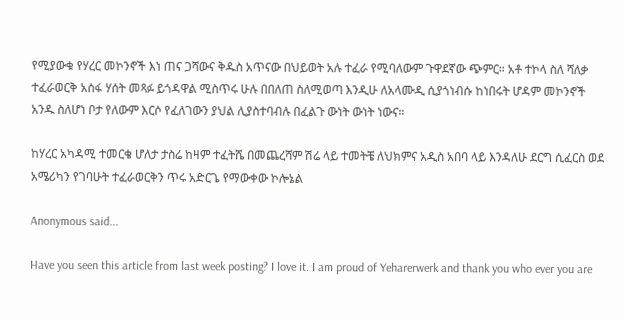የሚያውቁ የሃረር መኮንኖች እነ ጠና ጋሻውና ቅዱስ አጥናው በህይወት አሉ ተፈራ የሚባለውም ጉዋደኛው ጭምር። አቶ ተኮላ ስለ ሻለቃ ተፈራወርቅ አሰፋ ሃሰት መጻፉ ይጎዳዋል ሚስጥሩ ሁሉ በበለጠ ስለሚወጣ እንዲሁ ለአላሙዲ ሲያጎነብሱ ከነበሩት ሆዳም መኮንኖች አንዱ ስለሆነ ቦታ የለውም እርሶ የፈለገውን ያህል ሊያስተባብሉ በፈልጉ ውነት ውነት ነውና።

ከሃረር አካዳሚ ተመርቄ ሆለታ ታስሬ ከዛም ተፈትሼ በመጨረሻም ሽሬ ላይ ተመትቼ ለህክምና አዲስ አበባ ላይ እንዳለሁ ደርግ ሲፈርስ ወደ አሜሪካን የገባሁት ተፈራወርቅን ጥሩ አድርጌ የማውቀው ኮሎኔል

Anonymous said...

Have you seen this article from last week posting? I love it. I am proud of Yeharerwerk and thank you who ever you are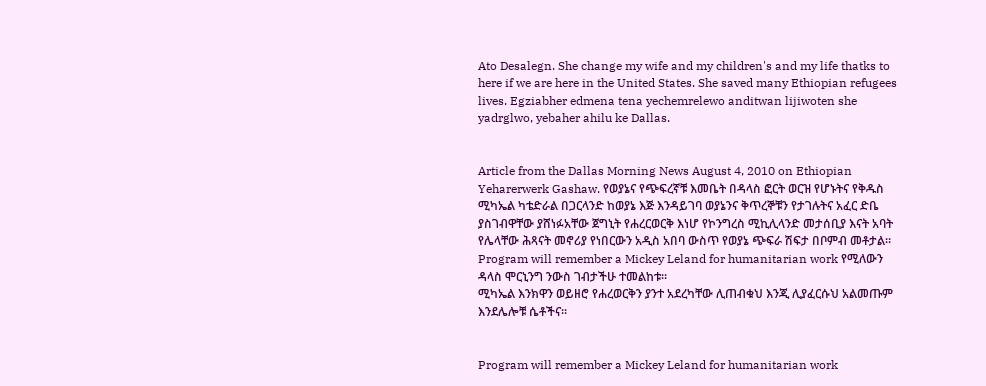Ato Desalegn. She change my wife and my children's and my life thatks to here if we are here in the United States. She saved many Ethiopian refugees lives. Egziabher edmena tena yechemrelewo anditwan lijiwoten she yadrglwo, yebaher ahilu ke Dallas.


Article from the Dallas Morning News August 4, 2010 on Ethiopian Yeharerwerk Gashaw. የወያኔና የጭፍረኛቹ እመቤት በዳላስ ፎርት ወርዝ የሆኑትና የቅዱስ ሚካኤል ካቴድራል በጋርላንድ ከወያኔ እጅ እንዳይገባ ወያኔንና ቅጥረኞቹን የታገሉትና አፈር ድቤ ያስገብዋቸው ያሸነፉአቸው ጀግኒት የሐረርወርቅ እነሆ የኮንግረስ ሚኪሊላንድ መታሰቢያ እናት አባት የሌላቸው ሕጻናት መኖሪያ የነበርውን አዲስ አበባ ውስጥ የወያኔ ጭፍራ ሽፍታ በቦምብ መቶታል። Program will remember a Mickey Leland for humanitarian work የሚለውን ዳላስ ሞርኒንግ ንውስ ገብታችሁ ተመልከቱ።
ሚካኤል እንክዋን ወይዘሮ የሐረወርቅን ያንተ አደረካቸው ሊጠብቁህ እንጂ ሊያፈርሱህ አልመጡም እንደሌሎቹ ሴቶችና።


Program will remember a Mickey Leland for humanitarian work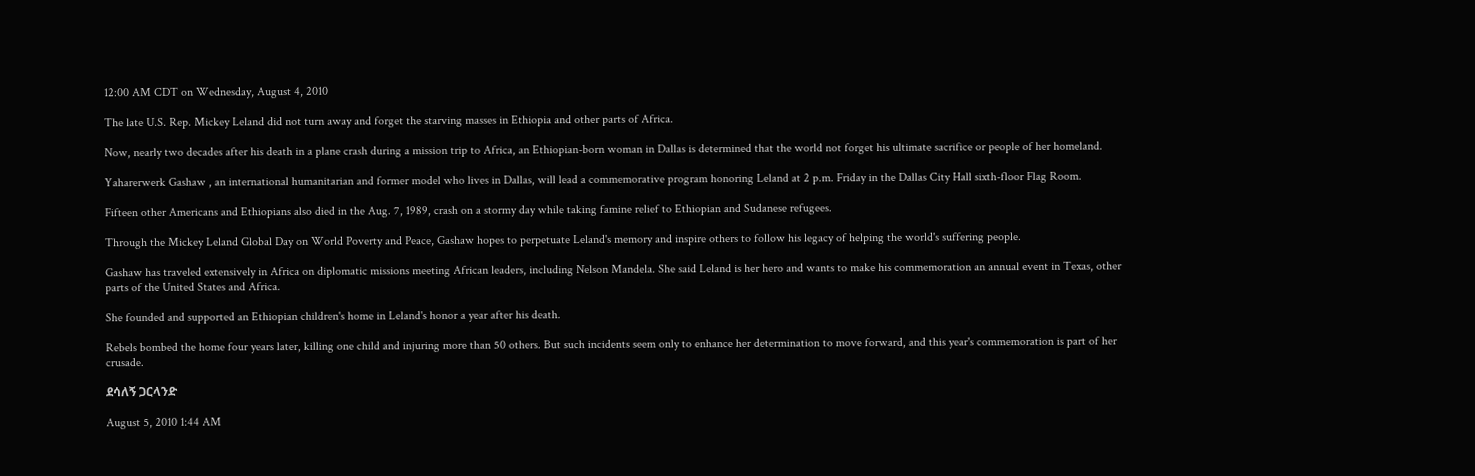12:00 AM CDT on Wednesday, August 4, 2010

The late U.S. Rep. Mickey Leland did not turn away and forget the starving masses in Ethiopia and other parts of Africa.

Now, nearly two decades after his death in a plane crash during a mission trip to Africa, an Ethiopian-born woman in Dallas is determined that the world not forget his ultimate sacrifice or people of her homeland.

Yaharerwerk Gashaw , an international humanitarian and former model who lives in Dallas, will lead a commemorative program honoring Leland at 2 p.m. Friday in the Dallas City Hall sixth-floor Flag Room.

Fifteen other Americans and Ethiopians also died in the Aug. 7, 1989, crash on a stormy day while taking famine relief to Ethiopian and Sudanese refugees.

Through the Mickey Leland Global Day on World Poverty and Peace, Gashaw hopes to perpetuate Leland's memory and inspire others to follow his legacy of helping the world's suffering people.

Gashaw has traveled extensively in Africa on diplomatic missions meeting African leaders, including Nelson Mandela. She said Leland is her hero and wants to make his commemoration an annual event in Texas, other parts of the United States and Africa.

She founded and supported an Ethiopian children's home in Leland's honor a year after his death.

Rebels bombed the home four years later, killing one child and injuring more than 50 others. But such incidents seem only to enhance her determination to move forward, and this year's commemoration is part of her crusade.

ደሳለኝ ጋርላንድ

August 5, 2010 1:44 AM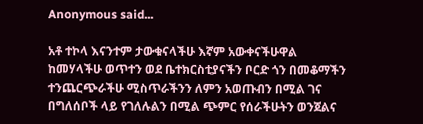Anonymous said...

አቶ ተኮላ እናንተም ታውቁናላችሁ እኛም አውቀናችሁዋል ከመሃላችሁ ወጥተን ወደ ቤተክርስቲያናችን ቦርድ ጎን በመቆማችን ተንጨርጭራችሁ ሚስጥራችንን ለምን አወጡብን በሚል ገና በግለሰቦች ላይ የገለሉልን በሚል ጭምር የሰራችሁትን ወንጀልና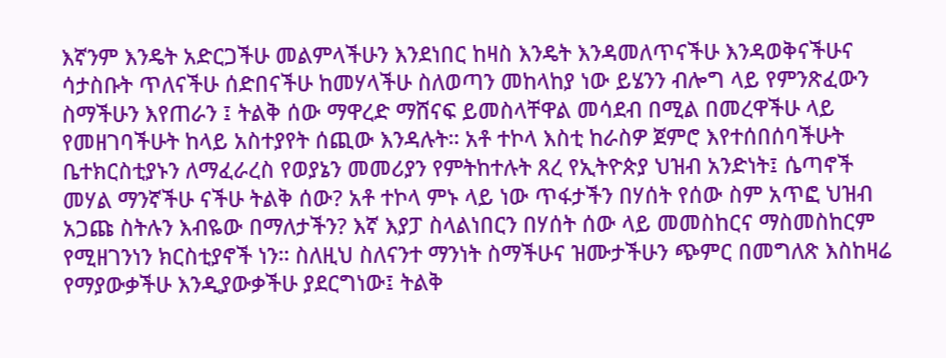እኛንም እንዴት አድርጋችሁ መልምላችሁን እንደነበር ከዛስ እንዴት እንዳመለጥናችሁ እንዳወቅናችሁና ሳታስቡት ጥለናችሁ ሰድበናችሁ ከመሃላችሁ ስለወጣን መከላከያ ነው ይሄንን ብሎግ ላይ የምንጽፈውን ስማችሁን እየጠራን ፤ ትልቅ ሰው ማዋረድ ማሸናፍ ይመስላቸዋል መሳደብ በሚል በመረዋችሁ ላይ የመዘገባችሁት ከላይ አስተያየት ሰጪው እንዳሉት። አቶ ተኮላ እስቲ ከራስዎ ጀምሮ እየተሰበሰባችሁት ቤተክርስቲያኑን ለማፈራረስ የወያኔን መመሪያን የምትከተሉት ጸረ የኢትዮጵያ ህዝብ አንድነት፤ ሴጣኖች መሃል ማንኛችሁ ናችሁ ትልቅ ሰው? አቶ ተኮላ ምኑ ላይ ነው ጥፋታችን በሃሰት የሰው ስም አጥፎ ህዝብ አጋጩ ስትሉን እብዬው በማለታችን? እኛ እያፓ ስላልነበርን በሃሰት ሰው ላይ መመስከርና ማስመስከርም የሚዘገንነን ክርስቲያኖች ነን። ስለዚህ ስለናንተ ማንነት ስማችሁና ዝሙታችሁን ጭምር በመግለጽ እስከዛሬ የማያውቃችሁ እንዲያውቃችሁ ያደርግነው፤ ትልቅ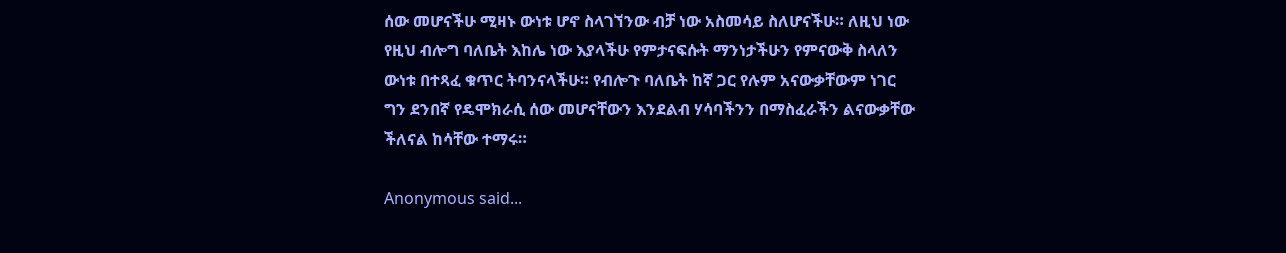ሰው መሆናችሁ ሚዛኑ ውነቱ ሆኖ ስላገኘንው ብቻ ነው አስመሳይ ስለሆናችሁ። ለዚህ ነው የዚህ ብሎግ ባለቤት እከሌ ነው እያላችሁ የምታናፍሱት ማንነታችሁን የምናውቅ ስላለን ውነቱ በተጻፈ ቁጥር ትባንናላችሁ። የብሎጉ ባለቤት ከኛ ጋር የሉም አናውቃቸውም ነገር ግን ደንበኛ የዴሞክራሲ ሰው መሆናቸውን እንደልብ ሃሳባችንን በማስፈራችን ልናውቃቸው ችለናል ከሳቸው ተማሩ።

Anonymous said...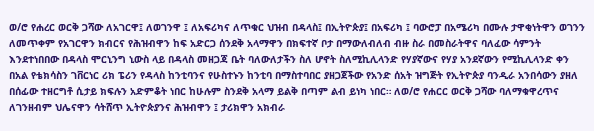ወ/ሮ የሐረር ወርቅ ጋሻው ለአገርዋ፤ ለወገንዋ ፤ ለአፍሪካና ለጥቁር ህዝብ በዳላስ፤ በኢትዮጵያ፤ በአፍሪካ ፤ ባውሮፓ በአሜሪካ በሙሉ ታዋቂነትዋን ወገንን ለመጥቀም የአገርዋን ክብርና የሕዝብዋን ከፍ አድርጋ ሰንደቅ አላማዋን በክፍተኛ ቦታ በማውለብለብ ብዙ ስራ በመስራትዋና ባለፈው ሳምንት እንደተነበበው በዳላስ ሞርኒንግ ኒውስ ላይ በዳላስ መዘጋጃ ቤት ባለውለታችን ስለ ሆኖት ስለሚኪሊላንድ የሃያኛውና የሃያ አንደኛውን የሚኪሊላንድ ቀን በአል የቴክሳስን ገቨርነር ሪክ ፔሪን የዳላስ ከንቲባንና የሁስተኑን ከንቲባ በማስተባበር ያዘጋጀችው የአንድ ሰአት ዝግጅት የኢትዮጵያ ባንዲራ አንበሳውን ያዘለ በሰፊው ተዘርግቶ ሲታይ ክፍሉን አድምቆት ነበር ከሁሉም ስንደቅ አላማ ይልቅ በጣም ልብ ይነካ ነበር። ለወ/ሮ የሐርር ወርቅ ጋሻው ባለማቁዋረጥና ለገንዘብም ህሌናዋን ሳትሸጥ ኢትዮጵያንና ሕዝብዋን ፤ ታሪክዋን አክብራ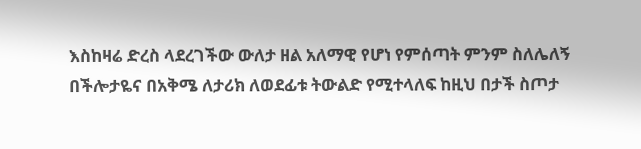እስከዛሬ ድረስ ላደረገችው ውለታ ዘል አለማዊ የሆነ የምሰጣት ምንም ስለሌለኝ በችሎታዬና በአቅሜ ለታሪክ ለወደፊቱ ትውልድ የሚተላለፍ ከዚህ በታች ስጦታ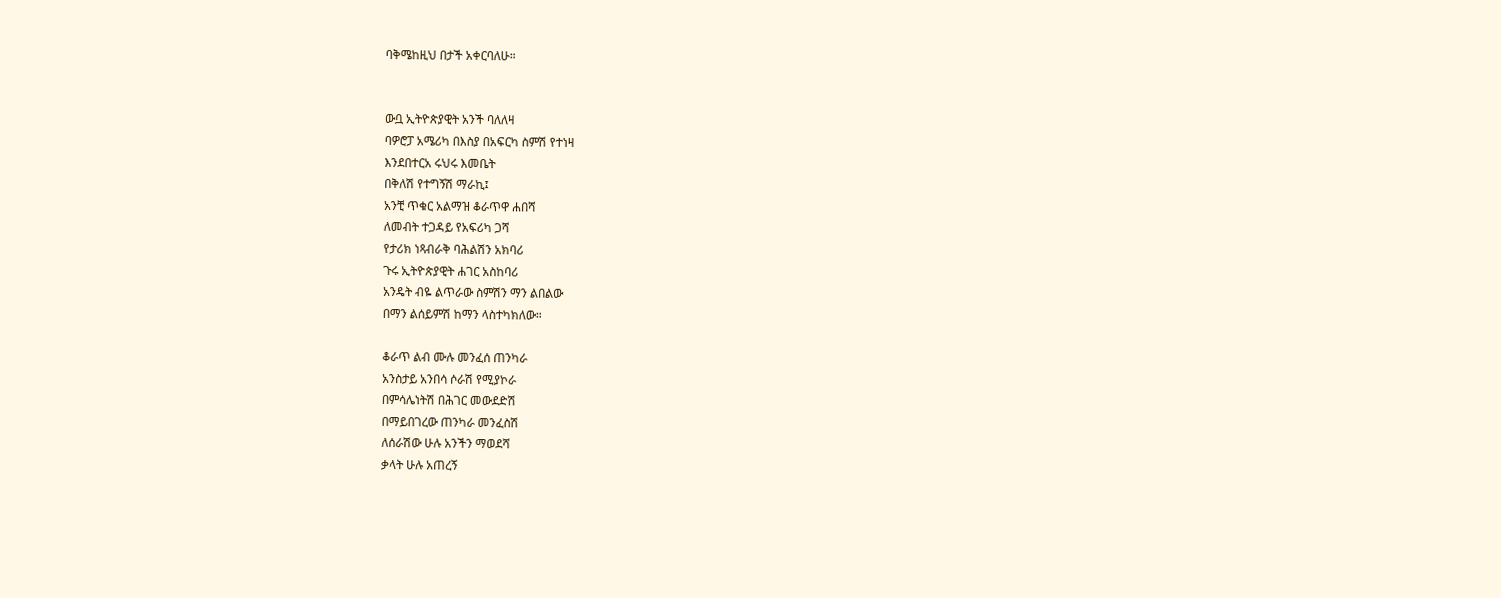ባቅሜከዚህ በታች አቀርባለሁ።


ውቧ ኢትዮጵያዊት አንች ባለለዛ
ባዎሮፓ አሜሪካ በእስያ በአፍርካ ስምሽ የተነዛ
እንደበተርአ ሩህሩ እመቤት
በቅለሽ የተግኝሽ ማራኪ፤
አንቺ ጥቁር አልማዝ ቆራጥዋ ሐበሻ
ለመብት ተጋዳይ የአፍሪካ ጋሻ
የታሪክ ነጻብራቅ ባሕልሽን አክባሪ
ጉሩ ኢትዮጵያዊት ሐገር አስከባሪ
አንዴት ብዬ ልጥራው ስምሽን ማን ልበልው
በማን ልሰይምሽ ከማን ላስተካክለው።

ቆራጥ ልብ ሙሉ መንፈሰ ጠንካራ
አንስታይ አንበሳ ሶራሽ የሚያኮራ
በምሳሌነትሽ በሕገር መውደድሽ
በማይበገረው ጠንካራ መንፈስሽ
ለሰራሽው ሁሉ አንችን ማወደሻ
ቃላት ሁሉ አጠረኝ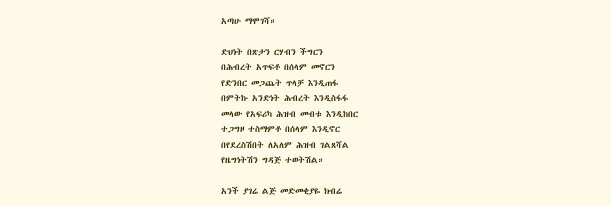አጣሁ ማሞገሻ።

ድህነት በጽታን ርሃብን ችግርን
በሕብረት አጥፍቶ በሰላም መኖርን
የድንበር መጋጨት ጥላቻ እንዲጠፋ
በምትኩ አንድነት ሕብረት እንዲስፋፋ
መላው የአፍሪካ ሕዝብ መብቱ እንዲከበር
ተጋግዞ ተስማምቶ በሰላም እንዲኖር
በየደረስሽበት ለአለም ሕዝብ ገልጸሻል
የዜግነትሽን ግዳጅ ተወትሽል።

አንች ያገሬ ልጅ መድመቂያዬ ክብሬ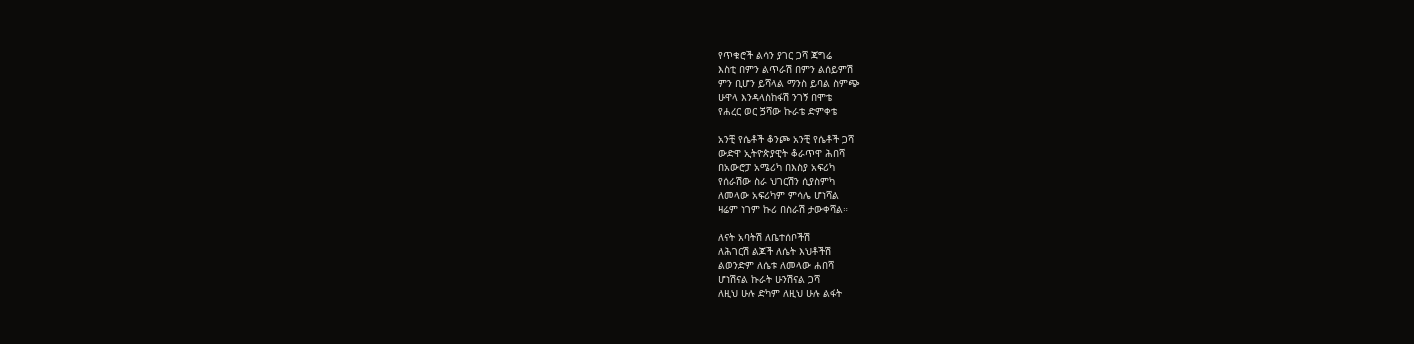የጥቁሮች ልሳን ያገር ጋሻ ጃግሬ
እስቲ በምን ልጥራሽ በምን ልሰይምሽ
ምን ቢሆን ይሻላል ማንስ ይባል ስምጭ
ሁዋላ እንዳላስከፋሽ ንገኝ በሞቴ
የሐረር ወር ጛሻው ኩራቴ ድምቀቴ

አንቺ የሴቶች ቆንጮ አንቺ የሴቶች ጋሻ
ውድዋ ኢትዮጵያዊት ቆራጥዋ ሕበሻ
በአውሮፓ አሜሪካ በእስያ አፍሪካ
የሰራሽው ስራ ህገርሽን ሲያስምካ
ለመላው አፍሪካም ምሳሌ ሆነሻል
ዛሬም ነገም ኩሪ በስራሽ ታውቀሻል።

ለናት አባትሽ ለቤተሰቦችሽ
ለሕገርሽ ልጆች ለሴት እህቶችሽ
ልወንድም ለሴቱ ለመላው ሐበሻ
ሆነሽናል ኩራት ሁንሽናል ጋሻ
ለዚህ ሁሉ ድካም ለዚህ ሁሉ ልፋት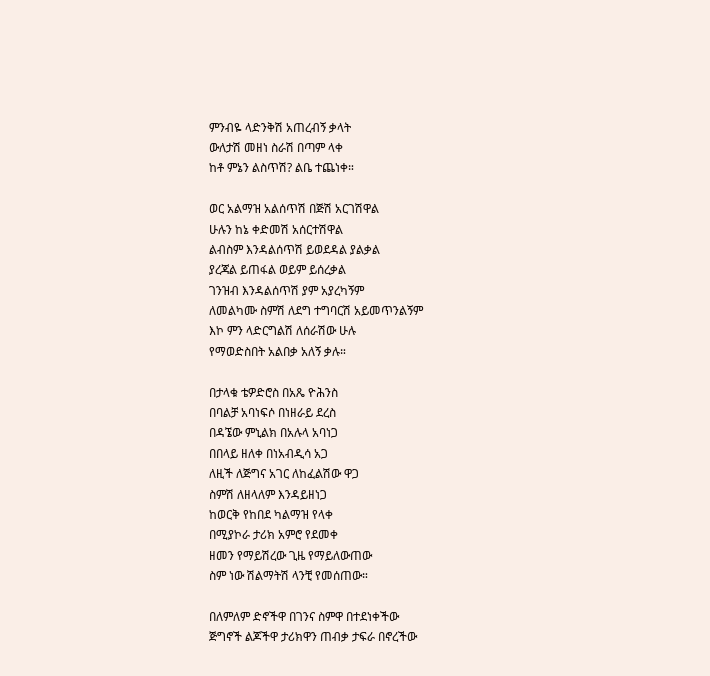ምንብዬ ላድንቅሽ አጠረብኝ ቃላት
ውለታሽ መዘነ ስራሽ በጣም ላቀ
ከቶ ምኔን ልስጥሽ? ልቤ ተጨነቀ።

ወር አልማዝ አልሰጥሽ በጅሽ አርገሽዋል
ሁሉን ከኔ ቀድመሽ አሰርተሽዋል
ልብስም እንዳልሰጥሽ ይወደዳል ያልቃል
ያረጃል ይጠፋል ወይም ይሰረቃል
ገንዝብ እንዳልሰጥሽ ያም አያረካኝም
ለመልካሙ ስምሽ ለደግ ተግባርሽ አይመጥንልኝም
እኮ ምን ላድርግልሽ ለሰራሽው ሁሉ
የማወድስበት አልበቃ አለኝ ቃሉ።

በታላቁ ቴዎድሮስ በአጼ ዮሕንስ
በባልቻ አባነፍሶ በነዘራይ ደረስ
በዳኜው ምኒልክ በአሉላ አባነጋ
በበላይ ዘለቀ በነአብዲሳ አጋ
ለዚች ለጅግና አገር ለከፈልሽው ዋጋ
ስምሽ ለዘላለም እንዳይዘነጋ
ከወርቅ የከበደ ካልማዝ የላቀ
በሚያኮራ ታሪክ አምሮ የደመቀ
ዘመን የማይሽረው ጊዜ የማይለውጠው
ስም ነው ሽልማትሽ ላንቺ የመሰጠው።

በለምለም ድኖችዋ በገንና ስምዋ በተደነቀችው
ጅግኖች ልጆችዋ ታሪክዋን ጠብቃ ታፍራ በኖረችው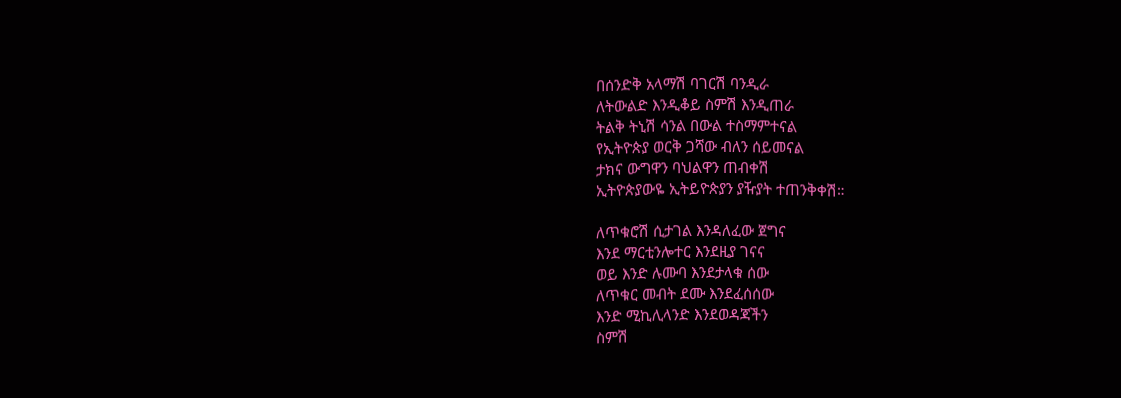በሰንድቅ አላማሽ ባገርሽ ባንዲራ
ለትውልድ እንዲቆይ ስምሽ እንዲጠራ
ትልቅ ትኒሽ ሳንል በውል ተስማምተናል
የኢትዮጵያ ወርቅ ጋሻው ብለን ሰይመናል
ታክና ውግዋን ባህልዋን ጠብቀሽ
ኢትዮጵያውዬ ኢትይዮጵያን ያዥያት ተጠንቅቀሽ።

ለጥቁሮሽ ሲታገል እንዳለፈው ጀግና
እንደ ማርቲንሎተር እንደዚያ ገናና
ወይ እንድ ሉሙባ እንደታላቁ ሰው
ለጥቁር መብት ደሙ እንደፈሰሰው
እንድ ሚኪሊላንድ እንደወዳጃችን
ስምሽ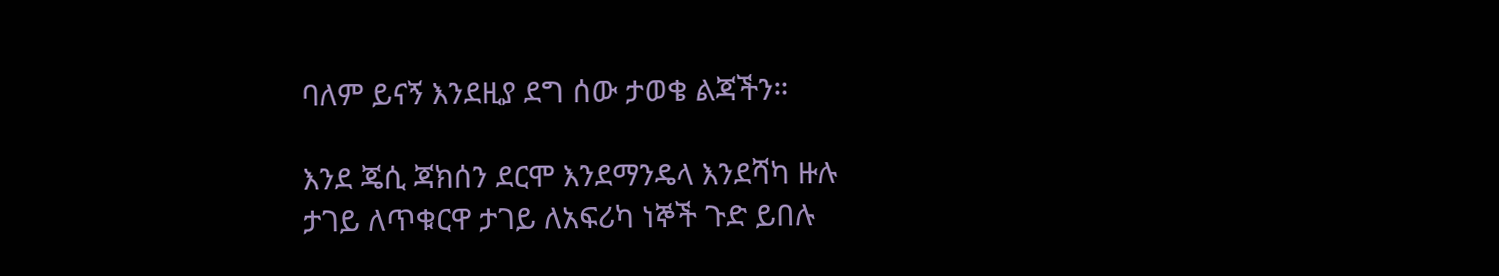ባለም ይናኝ እንደዚያ ደግ ሰው ታወቄ ልጃችን።

እንደ ጄሲ ጃክሰን ደርሞ እንደማንዴላ እንደሻካ ዙሉ
ታገይ ለጥቁርዋ ታገይ ለአፍሪካ ነኞች ጉድ ይበሉ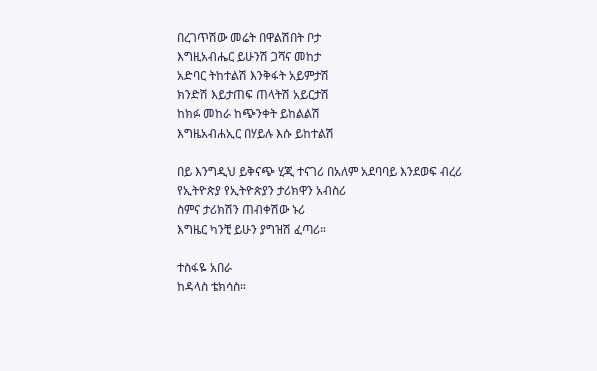በረገጥሽው መሬት በዋልሽበት ቦታ
እግዚአብሔር ይሁንሽ ጋሻና መከታ
አድባር ትከተልሽ እንቅፋት አይምታሽ
ክንድሽ እይታጠፍ ጠላትሽ አይርታሽ
ከክፉ መከራ ከጭንቀት ይከልልሽ
እግዜአብሐኢር በሃይሉ እሱ ይከተልሽ

በይ እንግዲህ ይቅናጭ ሂጂ ተናገሪ በአለም አደባባይ እንደወፍ ብረሪ
የኢትዮጵያ የኢትዮጵያን ታሪክዋን አብስሪ
ስምና ታሪክሽን ጠብቀሽው ኑሪ
እግዜር ካንቺ ይሁን ያግዝሽ ፈጣሪ።

ተስፋዬ አበራ
ከዳላስ ቴክሳስ።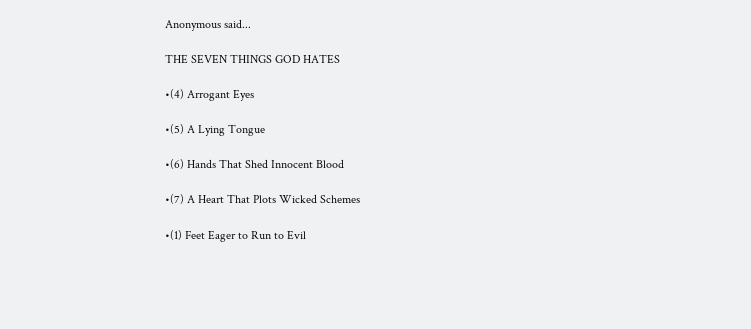Anonymous said...

THE SEVEN THINGS GOD HATES

•(4) Arrogant Eyes

•(5) A Lying Tongue

•(6) Hands That Shed Innocent Blood

•(7) A Heart That Plots Wicked Schemes

•(1) Feet Eager to Run to Evil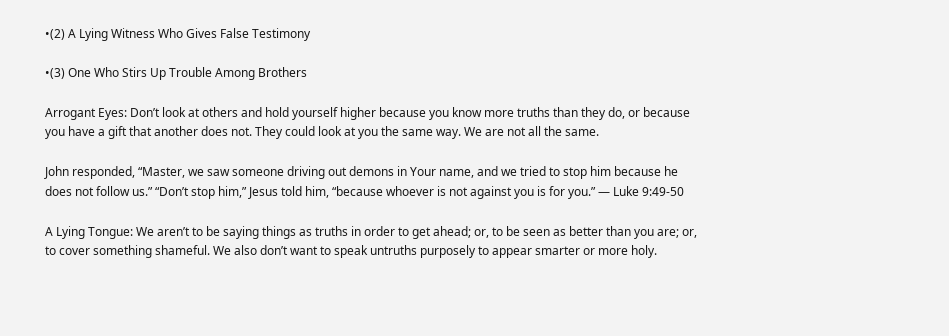•(2) A Lying Witness Who Gives False Testimony

•(3) One Who Stirs Up Trouble Among Brothers

Arrogant Eyes: Don’t look at others and hold yourself higher because you know more truths than they do, or because you have a gift that another does not. They could look at you the same way. We are not all the same.

John responded, “Master, we saw someone driving out demons in Your name, and we tried to stop him because he does not follow us.” “Don’t stop him,” Jesus told him, “because whoever is not against you is for you.” — Luke 9:49-50

A Lying Tongue: We aren’t to be saying things as truths in order to get ahead; or, to be seen as better than you are; or, to cover something shameful. We also don’t want to speak untruths purposely to appear smarter or more holy.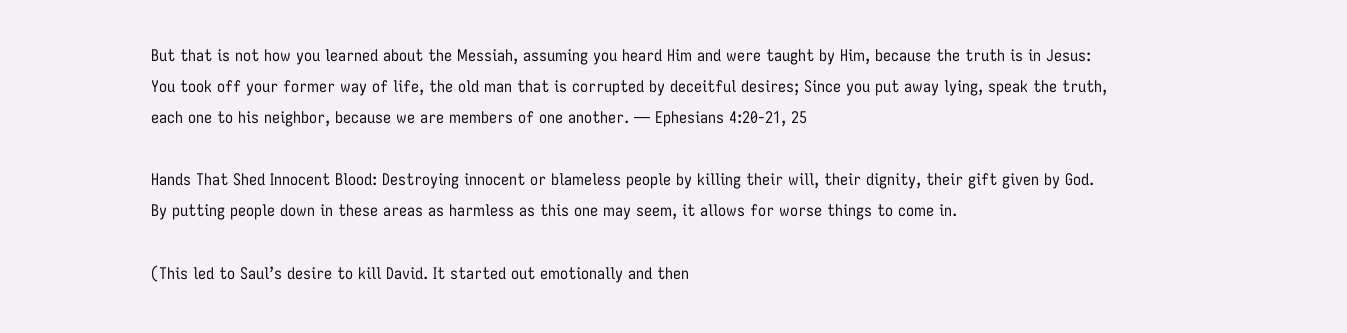But that is not how you learned about the Messiah, assuming you heard Him and were taught by Him, because the truth is in Jesus: You took off your former way of life, the old man that is corrupted by deceitful desires; Since you put away lying, speak the truth, each one to his neighbor, because we are members of one another. — Ephesians 4:20-21, 25

Hands That Shed Innocent Blood: Destroying innocent or blameless people by killing their will, their dignity, their gift given by God. By putting people down in these areas as harmless as this one may seem, it allows for worse things to come in.

(This led to Saul’s desire to kill David. It started out emotionally and then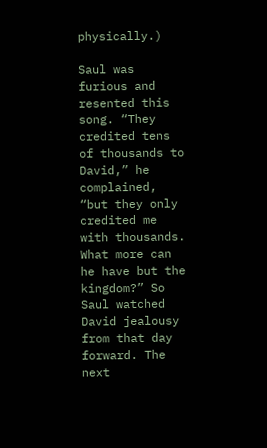physically.)

Saul was furious and resented this song. “They credited tens of thousands to David,” he complained, “but they only credited me with thousands. What more can he have but the kingdom?” So Saul watched David jealousy from that day forward. The next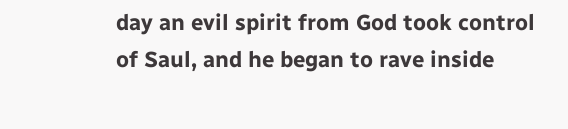day an evil spirit from God took control of Saul, and he began to rave inside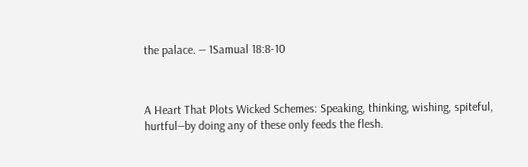the palace. — 1Samual 18:8-10



A Heart That Plots Wicked Schemes: Speaking, thinking, wishing, spiteful, hurtful—by doing any of these only feeds the flesh.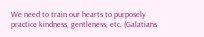We need to train our hearts to purposely practice kindness, gentleness, etc. (Galatians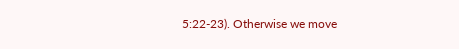5:22-23). Otherwise we move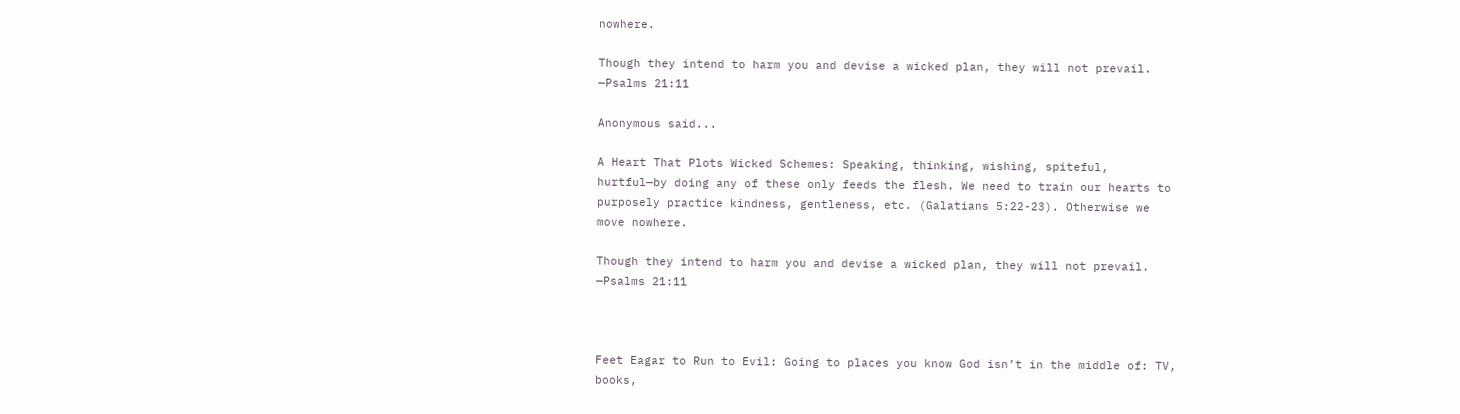nowhere.

Though they intend to harm you and devise a wicked plan, they will not prevail. —Psalms 21:11

Anonymous said...

A Heart That Plots Wicked Schemes: Speaking, thinking, wishing, spiteful, hurtful—by doing any of these only feeds the flesh. We need to train our hearts to purposely practice kindness, gentleness, etc. (Galatians 5:22-23). Otherwise we move nowhere.

Though they intend to harm you and devise a wicked plan, they will not prevail. —Psalms 21:11



Feet Eagar to Run to Evil: Going to places you know God isn’t in the middle of: TV, books,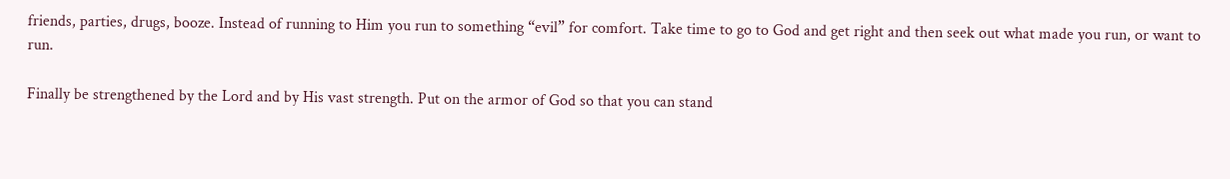friends, parties, drugs, booze. Instead of running to Him you run to something “evil” for comfort. Take time to go to God and get right and then seek out what made you run, or want to run.

Finally be strengthened by the Lord and by His vast strength. Put on the armor of God so that you can stand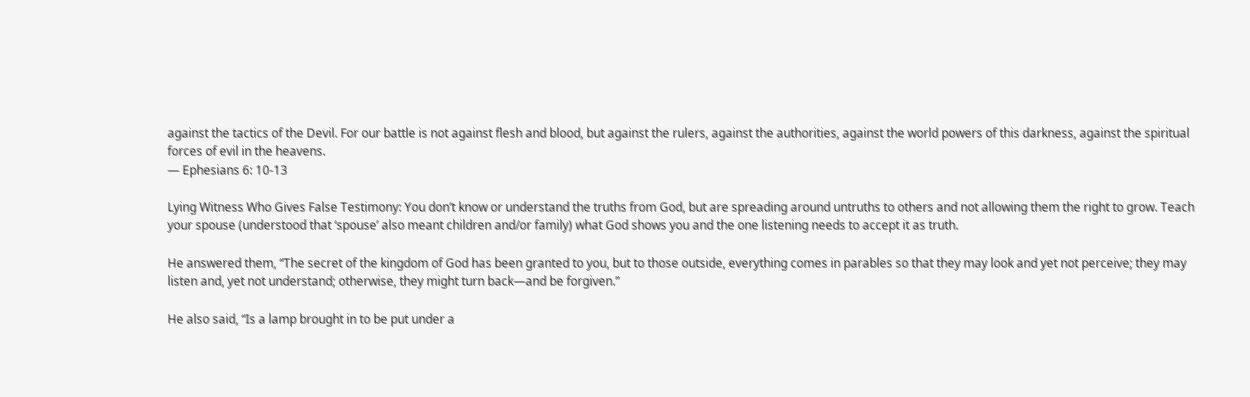against the tactics of the Devil. For our battle is not against flesh and blood, but against the rulers, against the authorities, against the world powers of this darkness, against the spiritual forces of evil in the heavens.
— Ephesians 6: 10-13

Lying Witness Who Gives False Testimony: You don’t know or understand the truths from God, but are spreading around untruths to others and not allowing them the right to grow. Teach your spouse (understood that ‘spouse’ also meant children and/or family) what God shows you and the one listening needs to accept it as truth.

He answered them, “The secret of the kingdom of God has been granted to you, but to those outside, everything comes in parables so that they may look and yet not perceive; they may listen and, yet not understand; otherwise, they might turn back—and be forgiven.”

He also said, “Is a lamp brought in to be put under a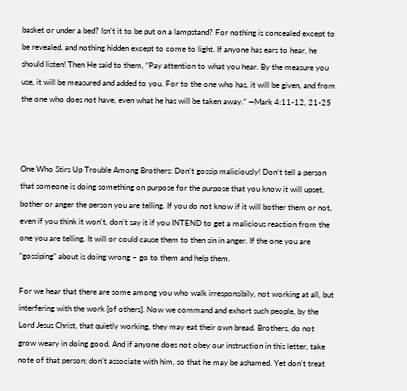basket or under a bed? Isn’t it to be put on a lampstand? For nothing is concealed except to be revealed, and nothing hidden except to come to light. If anyone has ears to hear, he should listen! Then He said to them, “Pay attention to what you hear. By the measure you use, it will be measured and added to you. For to the one who has, it will be given, and from the one who does not have, even what he has will be taken away.” —Mark 4:11-12, 21-25



One Who Stirs Up Trouble Among Brothers: Don’t gossip maliciously! Don’t tell a person that someone is doing something on purpose for the purpose that you know it will upset, bother or anger the person you are telling. If you do not know if it will bother them or not, even if you think it won’t, don’t say it if you INTEND to get a malicious reaction from the one you are telling. It will or could cause them to then sin in anger. If the one you are “gossiping” about is doing wrong – go to them and help them.

For we hear that there are some among you who walk irresponsibily, not working at all, but interfering with the work [of others]. Now we command and exhort such people, by the Lord Jesus Christ, that quietly working, they may eat their own bread. Brothers, do not grow weary in doing good. And if anyone does not obey our instruction in this letter, take note of that person; don’t associate with him, so that he may be ashamed. Yet don’t treat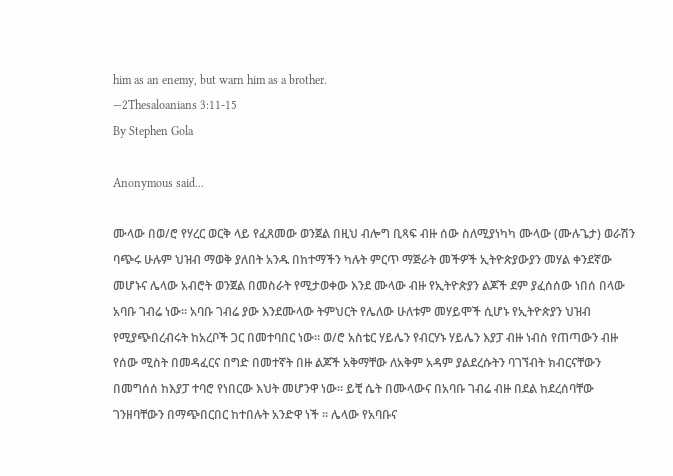him as an enemy, but warn him as a brother.
—2Thesaloanians 3:11-15
By Stephen Gola

Anonymous said...

ሙላው በወ/ሮ የሃረር ወርቅ ላይ የፈጸመው ወንጀል በዚህ ብሎግ ቢጻፍ ብዙ ሰው ስለሚያነካካ ሙላው (ሙሉጌታ) ወራሽን ባጭሩ ሁሉም ህዝብ ማወቅ ያለበት አንዱ በከተማችን ካሉት ምርጥ ማጅራት መችዎች ኢትዮጵያውያን መሃል ቀንደኛው መሆኑና ሌላው አብሮት ወንጀል በመስራት የሚታወቀው እንደ ሙላው ብዙ የኢትዮጵያን ልጆች ደም ያፈሰሰው ነበሰ በላው አባቡ ገብሬ ነው። አባቡ ገብሬ ያው እንደሙላው ትምህርት የሌለው ሁለቱም መሃይሞች ሲሆኑ የኢትዮጵያን ህዝብ የሚያጭበረብሩት ከአረቦች ጋር በመተባበር ነው። ወ/ሮ አስቴር ሃይሌን የብርሃኑ ሃይሌን እያፓ ብዙ ነብስ የጠጣውን ብዙ የሰው ሚስት በመዳፈርና በግድ በመተኛት በዙ ልጆች አቅማቸው ለአቅም አዳም ያልደረሱትን ባገኘብት ክብርናቸውን በመግሰሰ ከእያፓ ተባሮ የነበርው እህት መሆንዋ ነው። ይቺ ሴት በሙላውና በአባቡ ገብሬ ብዙ በደል ከደረሰባቸው ገንዘባቸውን በማጭበርበር ከተበሉት አንድዋ ነች ። ሌላው የአባቡና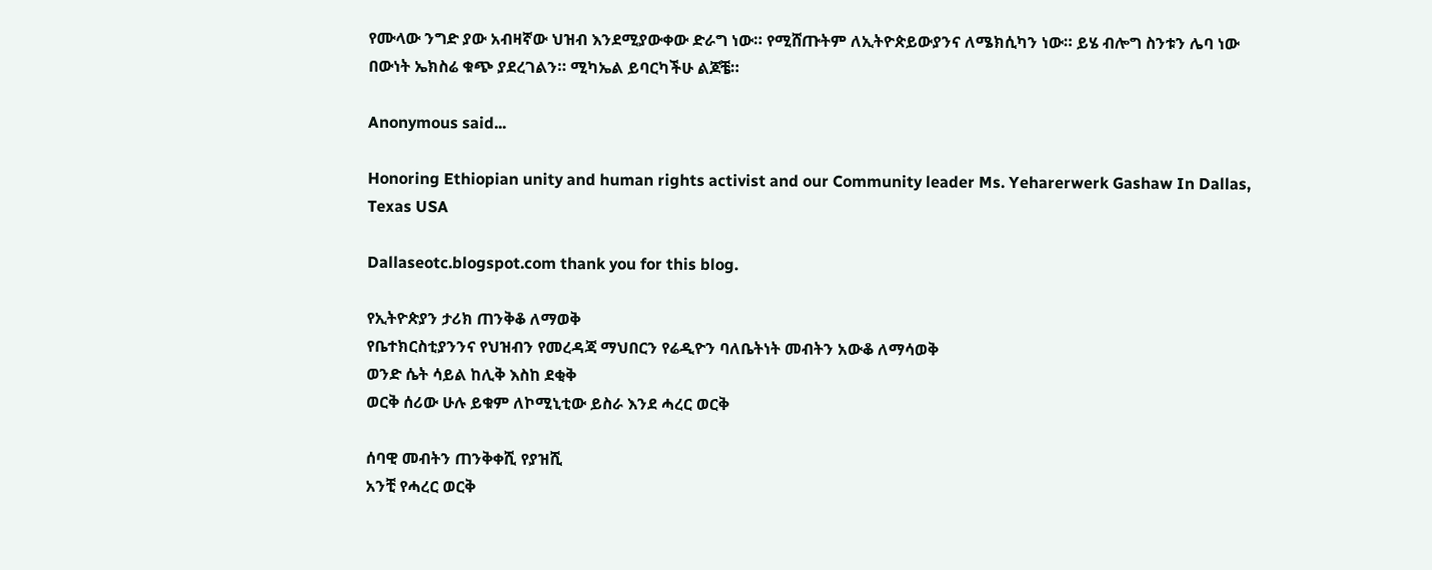የሙላው ንግድ ያው አብዛኛው ህዝብ እንደሚያውቀው ድራግ ነው። የሚሸጡትም ለኢትዮጵይውያንና ለሜክሲካን ነው። ይሄ ብሎግ ስንቱን ሌባ ነው በውነት ኤክስሬ ቁጭ ያደረገልን። ሚካኤል ይባርካችሁ ልጆቼ።

Anonymous said...

Honoring Ethiopian unity and human rights activist and our Community leader Ms. Yeharerwerk Gashaw In Dallas, Texas USA

Dallaseotc.blogspot.com thank you for this blog.

የኢትዮጵያን ታሪክ ጠንቅቆ ለማወቅ
የቤተክርስቲያንንና የህዝብን የመረዳጃ ማህበርን የሬዲዮን ባለቤትነት መብትን አውቆ ለማሳወቅ
ወንድ ሴት ሳይል ከሊቅ እስከ ደቂቅ
ወርቅ ሰሪው ሁሉ ይቁም ለኮሚኒቲው ይስራ እንደ ሓረር ወርቅ

ሰባዊ መብትን ጠንቅቀሺ የያዝሺ
አንቺ የሓረር ወርቅ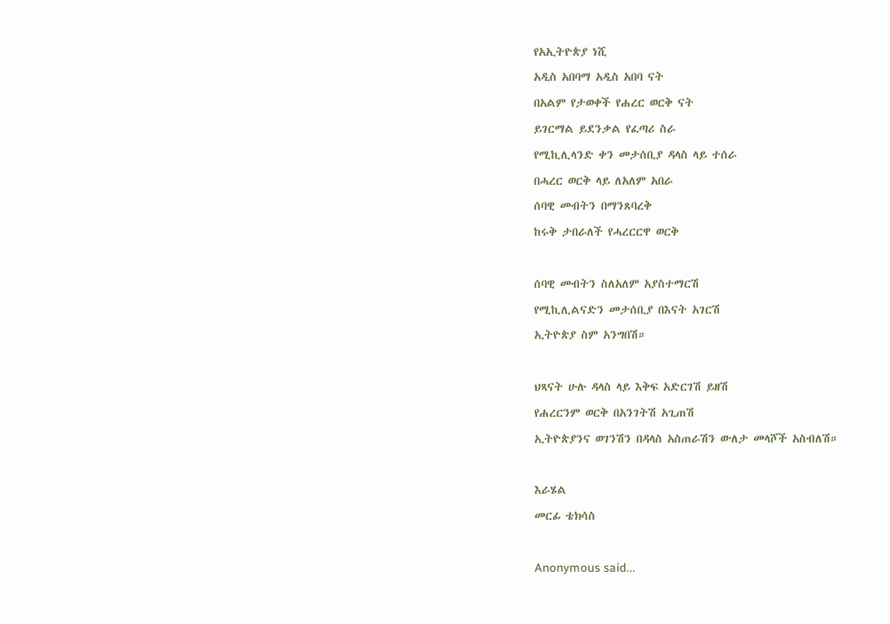የአኢትዮጵያ ነሺ
አዲስ አበባማ አዲስ አበባ ናት
በአልም የታወቀች የሐረር ወርቅ ናት
ይገርማል ይደንቃል የፈጣሪ ስራ
የሚኪሊላንድ ቀን መታሰቢያ ዳላስ ላይ ተሰራ
በሓረር ወርቅ ላይ ለአለም አበራ
ሰባዊ መብትን በማንጸባረቅ
ከሩቅ ታበራለች የሓረርርዋ ወርቅ

ሰባዊ መብትን ስለአለም አያስተማርሽ
የሚኪሊልናድን መታሰቢያ በእናት አገርሽ
ኢትዮጵያ ስም አንግበሽ።

ህጻናት ሁሉ ዳላስ ላይ እቅፍ አድርገሽ ይዘሽ
የሐረርንም ወርቅ በአንገትሽ አጊጠሽ
ኢትዮጵያንና ወገንሽን በዳላስ አስጠራሽን ውለታ መላሾች አስብለሽ።

እራሄል
መርፊ ቴክሳስ

Anonymous said...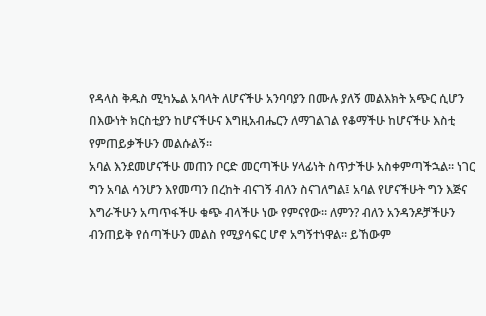የዳላስ ቅዱስ ሚካኤል አባላት ለሆናችሁ አንባባያን በሙሉ ያለኝ መልእክት አጭር ሲሆን በእውነት ክርስቲያን ከሆናችሁና እግዚአብሔርን ለማገልገል የቆማችሁ ከሆናችሁ እስቲ የምጠይቃችሁን መልሱልኝ።
አባል እንደመሆናችሁ መጠን ቦርድ መርጣችሁ ሃላፊነት ስጥታችሁ አስቀምጣችኋል። ነገር ግን አባል ሳንሆን እየመጣን በረከት ብናገኝ ብለን ስናገለግል፤ አባል የሆናችሁት ግን እጅና እግራችሁን አጣጥፋችሁ ቁጭ ብላችሁ ነው የምናየው። ለምን? ብለን አንዳንዶቻችሁን ብንጠይቅ የሰጣችሁን መልስ የሚያሳፍር ሆኖ አግኝተነዋል። ይኸውም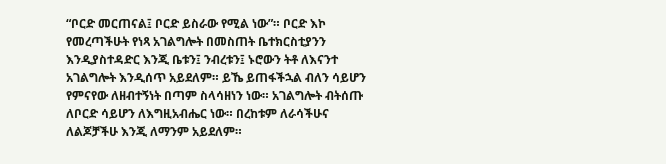“ቦርድ መርጠናል፤ ቦርድ ይስራው የሚል ነው”። ቦርድ እኮ የመረጣችሁት የነጻ አገልግሎት በመስጠት ቤተክርስቲያንን እንዲያስተዳድር እንጂ ቤቱን፤ ንብረቱን፤ ኑሮውን ትቶ ለእናንተ አገልግሎት እንዲሰጥ አይደለም። ይኼ ይጠፋችኋል ብለን ሳይሆን የምናየው ለዘብተኝነት በጣም ስላሳዘነን ነው። አገልግሎት ብትሰጡ ለቦርድ ሳይሆን ለእግዚአብሔር ነው። በረከቱም ለራሳችሁና ለልጆቻችሁ እንጂ ለማንም አይደለም።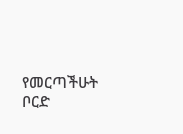የመርጣችሁት ቦርድ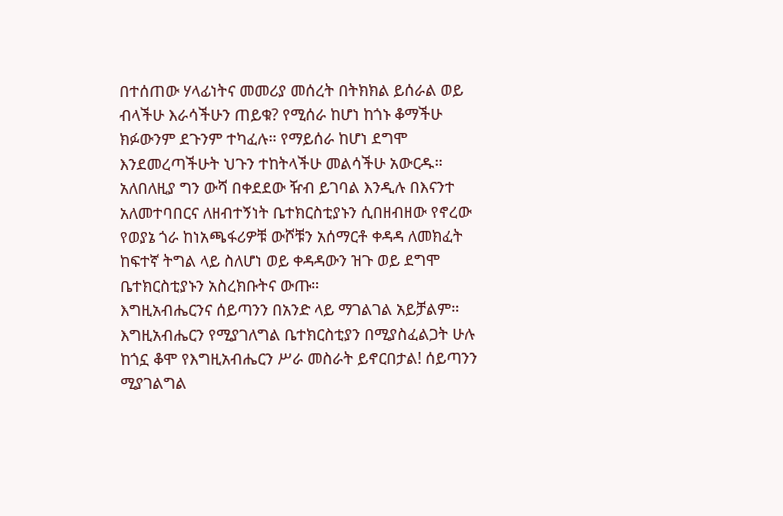በተሰጠው ሃላፊነትና መመሪያ መሰረት በትክክል ይሰራል ወይ ብላችሁ እራሳችሁን ጠይቁ? የሚሰራ ከሆነ ከጎኑ ቆማችሁ ክፉውንም ደጉንም ተካፈሉ። የማይሰራ ከሆነ ደግሞ እንደመረጣችሁት ህጉን ተከትላችሁ መልሳችሁ አውርዱ።
አለበለዚያ ግን ውሻ በቀደደው ዥብ ይገባል እንዲሉ በእናንተ አለመተባበርና ለዘብተኝነት ቤተክርስቲያኑን ሲበዘብዘው የኖረው የወያኔ ጎራ ከነአጫፋሪዎቹ ውሾቹን አሰማርቶ ቀዳዳ ለመክፈት ከፍተኛ ትግል ላይ ስለሆነ ወይ ቀዳዳውን ዝጉ ወይ ደግሞ ቤተክርስቲያኑን አስረክቡትና ውጡ።
እግዚአብሔርንና ሰይጣንን በአንድ ላይ ማገልገል አይቻልም። እግዚአብሔርን የሚያገለግል ቤተክርስቲያን በሚያስፈልጋት ሁሉ ከጎኗ ቆሞ የእግዚአብሔርን ሥራ መስራት ይኖርበታል! ሰይጣንን ሚያገልግል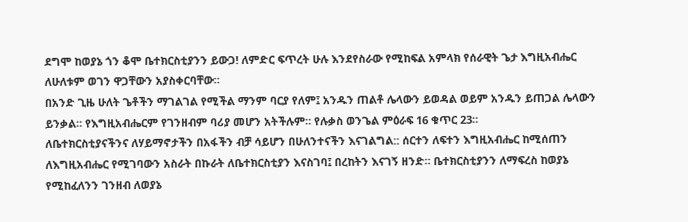ደግሞ ከወያኔ ጎን ቆሞ ቤተክርስቲያንን ይውጋ! ለምድር ፍጥረት ሁሉ እንደየስራው የሚከፍል አምላክ የሰራዊት ጌታ እግዚአብሔር ለሁለቱም ወገን ዋጋቸውን አያስቀርባቸው።
በአንድ ጊዜ ሁለት ጌቶችን ማገልገል የሚችል ማንም ባርያ የለም፤ አንዱን ጠልቶ ሌላውን ይወዳል ወይም አንዱን ይጠጋል ሌላውን ይንቃል። የእግዚአብሔርም የገንዘብም ባሪያ መሆን አትችሉም። የሉቃስ ወንጌል ምዕራፍ 16 ቁጥር 23።
ለቤተክርስቲያናችንና ለሃይማኖታችን በአፋችን ብቻ ሳይሆን በሁለንተናችን እናገልግል:: ሰርተን ለፍተን እግዚአብሔር ከሚሰጠን ለእግዚአብሔር የሚገባውን አስራት በኩራት ለቤተክርስቲያን እናስገባ፤ በረከትን እናገኝ ዘንድ። ቤተክርስቲያንን ለማፍረስ ከወያኔ የሚከፈለንን ገንዘብ ለወያኔ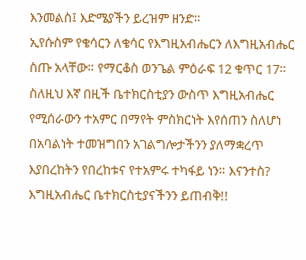እንመልስ፤ እድሜያችን ይረዝም ዘንድ።
ኢየሱስም የቄሳርን ለቄሳር የእግዚአብሔርን ለእግዚአብሔር ስጡ አላቸው። የማርቆስ ወንጌል ምዕራፍ 12 ቁጥር 17።
ስለዚህ እኛ በዚች ቤተክርስቲያን ውስጥ እግዚአብሔር የሚሰራውን ተአምር በማየት ምስክርነት እየሰጠን ስለሆነ በአባልነት ተመዝግበን አገልግሎታችንን ያለማቋረጥ እያበረከትን የበረከቱና የተአምሩ ተካፋይ ነን። እናንተስ?
እግዚአብሔር ቤተክርስቲያናችንን ይጠብቅ!!